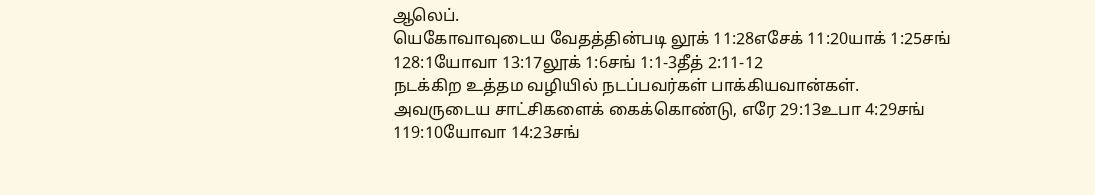ஆலெப்.
யெகோவாவுடைய வேதத்தின்படி லூக் 11:28எசேக் 11:20யாக் 1:25சங் 128:1யோவா 13:17லூக் 1:6சங் 1:1-3தீத் 2:11-12
நடக்கிற உத்தம வழியில் நடப்பவர்கள் பாக்கியவான்கள்.
அவருடைய சாட்சிகளைக் கைக்கொண்டு, எரே 29:13உபா 4:29சங் 119:10யோவா 14:23சங்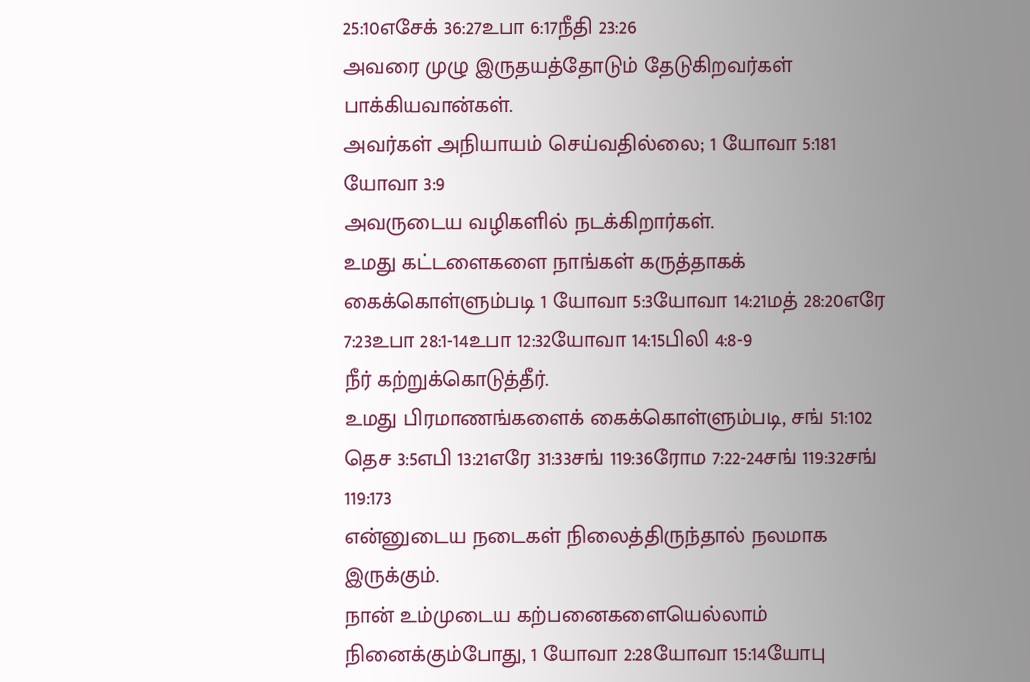25:10எசேக் 36:27உபா 6:17நீதி 23:26
அவரை முழு இருதயத்தோடும் தேடுகிறவர்கள் பாக்கியவான்கள்.
அவர்கள் அநியாயம் செய்வதில்லை; 1 யோவா 5:181 யோவா 3:9
அவருடைய வழிகளில் நடக்கிறார்கள்.
உமது கட்டளைகளை நாங்கள் கருத்தாகக் கைக்கொள்ளும்படி 1 யோவா 5:3யோவா 14:21மத் 28:20எரே 7:23உபா 28:1-14உபா 12:32யோவா 14:15பிலி 4:8-9
நீர் கற்றுக்கொடுத்தீர்.
உமது பிரமாணங்களைக் கைக்கொள்ளும்படி, சங் 51:102 தெச 3:5எபி 13:21எரே 31:33சங் 119:36ரோம 7:22-24சங் 119:32சங் 119:173
என்னுடைய நடைகள் நிலைத்திருந்தால் நலமாக இருக்கும்.
நான் உம்முடைய கற்பனைகளையெல்லாம் நினைக்கும்போது, 1 யோவா 2:28யோவா 15:14யோபு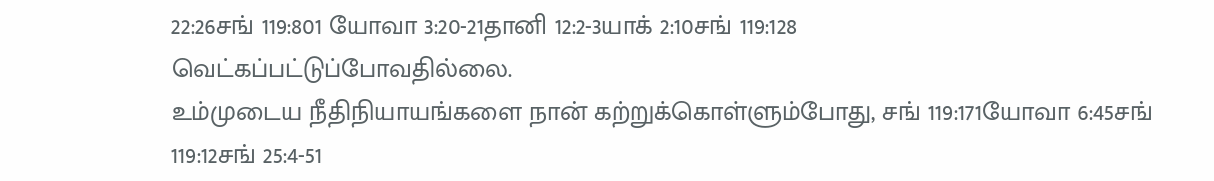22:26சங் 119:801 யோவா 3:20-21தானி 12:2-3யாக் 2:10சங் 119:128
வெட்கப்பட்டுப்போவதில்லை.
உம்முடைய நீதிநியாயங்களை நான் கற்றுக்கொள்ளும்போது, சங் 119:171யோவா 6:45சங் 119:12சங் 25:4-51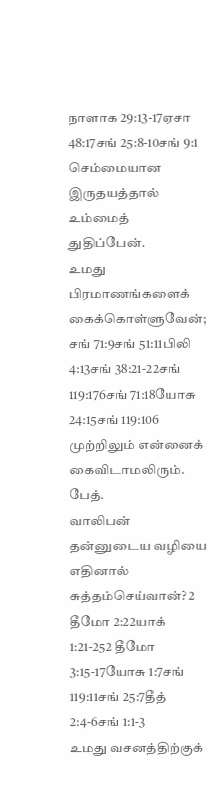நாளாக 29:13-17ஏசா 48:17சங் 25:8-10சங் 9:1
செம்மையான இருதயத்தால் உம்மைத் துதிப்பேன்.
உமது பிரமாணங்களைக் கைக்கொள்ளுவேன்; சங் 71:9சங் 51:11பிலி 4:13சங் 38:21-22சங் 119:176சங் 71:18யோசு 24:15சங் 119:106
முற்றிலும் என்னைக் கைவிடாமலிரும்.
பேத்.
வாலிபன் தன்னுடைய வழியை எதினால் சுத்தம்செய்வான்? 2 தீமோ 2:22யாக் 1:21-252 தீமோ 3:15-17யோசு 1:7சங் 119:11சங் 25:7தீத் 2:4-6சங் 1:1-3
உமது வசனத்திற்குக்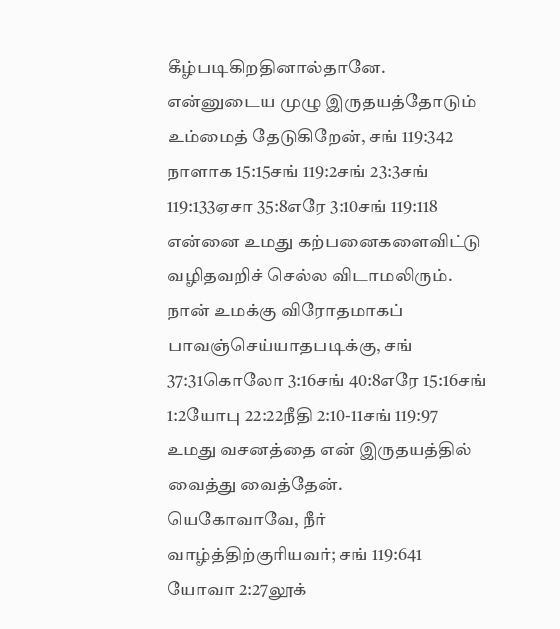கீழ்படிகிறதினால்தானே.
என்னுடைய முழு இருதயத்தோடும் உம்மைத் தேடுகிறேன், சங் 119:342 நாளாக 15:15சங் 119:2சங் 23:3சங் 119:133ஏசா 35:8எரே 3:10சங் 119:118
என்னை உமது கற்பனைகளைவிட்டு வழிதவறிச் செல்ல விடாமலிரும்.
நான் உமக்கு விரோதமாகப் பாவஞ்செய்யாதபடிக்கு, சங் 37:31கொலோ 3:16சங் 40:8எரே 15:16சங் 1:2யோபு 22:22நீதி 2:10-11சங் 119:97
உமது வசனத்தை என் இருதயத்தில் வைத்து வைத்தேன்.
யெகோவாவே, நீர் வாழ்த்திற்குரியவர்; சங் 119:641 யோவா 2:27லூக்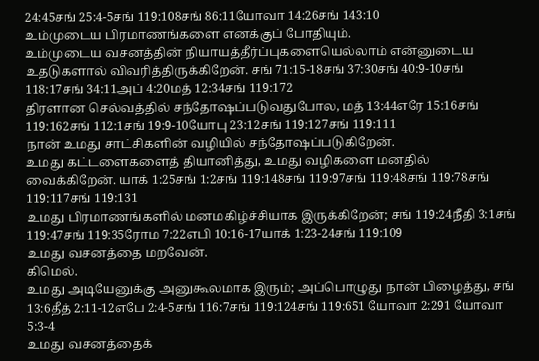24:45சங் 25:4-5சங் 119:108சங் 86:11யோவா 14:26சங் 143:10
உம்முடைய பிரமாணங்களை எனக்குப் போதியும்.
உம்முடைய வசனத்தின் நியாயத்தீர்ப்புகளையெல்லாம் என்னுடைய உதடுகளால் விவரித்திருக்கிறேன். சங் 71:15-18சங் 37:30சங் 40:9-10சங் 118:17சங் 34:11அப் 4:20மத் 12:34சங் 119:172
திரளான செல்வத்தில் சந்தோஷப்படுவதுபோல, மத் 13:44எரே 15:16சங் 119:162சங் 112:1சங் 19:9-10யோபு 23:12சங் 119:127சங் 119:111
நான் உமது சாட்சிகளின் வழியில் சந்தோஷப்படுகிறேன்.
உமது கட்டளைகளைத் தியானித்து, உமது வழிகளை மனதில் வைக்கிறேன். யாக் 1:25சங் 1:2சங் 119:148சங் 119:97சங் 119:48சங் 119:78சங் 119:117சங் 119:131
உமது பிரமாணங்களில் மனமகிழ்ச்சியாக இருக்கிறேன்; சங் 119:24நீதி 3:1சங் 119:47சங் 119:35ரோம 7:22எபி 10:16-17யாக் 1:23-24சங் 119:109
உமது வசனத்தை மறவேன்.
கிமெல்.
உமது அடியேனுக்கு அனுகூலமாக இரும்; அப்பொழுது நான் பிழைத்து, சங் 13:6தீத் 2:11-12எபே 2:4-5சங் 116:7சங் 119:124சங் 119:651 யோவா 2:291 யோவா 5:3-4
உமது வசனத்தைக்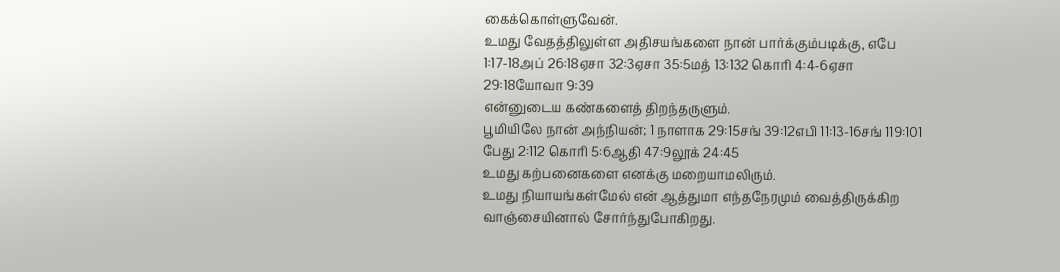கைக்கொள்ளுவேன்.
உமது வேதத்திலுள்ள அதிசயங்களை நான் பார்க்கும்படிக்கு, எபே 1:17-18அப் 26:18ஏசா 32:3ஏசா 35:5மத் 13:132 கொரி 4:4-6ஏசா 29:18யோவா 9:39
என்னுடைய கண்களைத் திறந்தருளும்.
பூமியிலே நான் அந்நியன்; 1 நாளாக 29:15சங் 39:12எபி 11:13-16சங் 119:101 பேது 2:112 கொரி 5:6ஆதி 47:9லூக் 24:45
உமது கற்பனைகளை எனக்கு மறையாமலிரும்.
உமது நியாயங்கள்மேல் என் ஆத்துமா எந்தநேரமும் வைத்திருக்கிற வாஞ்சையினால் சோர்ந்துபோகிறது.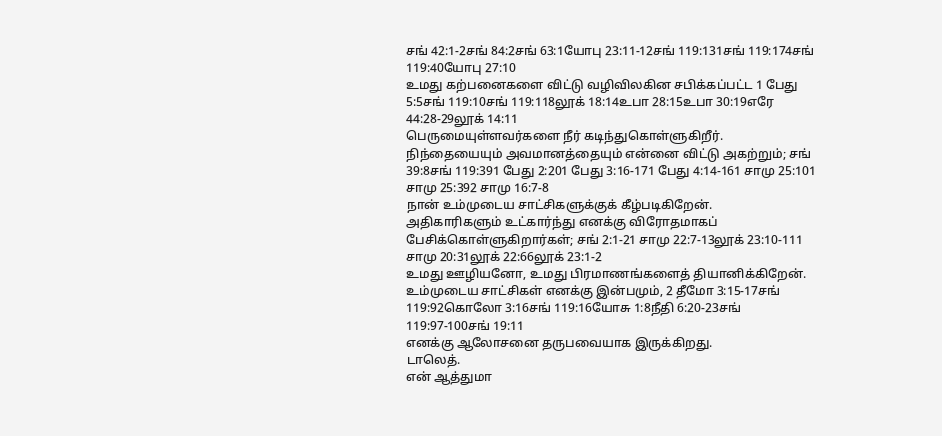சங் 42:1-2சங் 84:2சங் 63:1யோபு 23:11-12சங் 119:131சங் 119:174சங் 119:40யோபு 27:10
உமது கற்பனைகளை விட்டு வழிவிலகின சபிக்கப்பட்ட 1 பேது 5:5சங் 119:10சங் 119:118லூக் 18:14உபா 28:15உபா 30:19எரே 44:28-29லூக் 14:11
பெருமையுள்ளவர்களை நீர் கடிந்துகொள்ளுகிறீர்.
நிந்தையையும் அவமானத்தையும் என்னை விட்டு அகற்றும்; சங் 39:8சங் 119:391 பேது 2:201 பேது 3:16-171 பேது 4:14-161 சாமு 25:101 சாமு 25:392 சாமு 16:7-8
நான் உம்முடைய சாட்சிகளுக்குக் கீழ்படிகிறேன்.
அதிகாரிகளும் உட்கார்ந்து எனக்கு விரோதமாகப் பேசிக்கொள்ளுகிறார்கள்; சங் 2:1-21 சாமு 22:7-13லூக் 23:10-111 சாமு 20:31லூக் 22:66லூக் 23:1-2
உமது ஊழியனோ, உமது பிரமாணங்களைத் தியானிக்கிறேன்.
உம்முடைய சாட்சிகள் எனக்கு இன்பமும், 2 தீமோ 3:15-17சங் 119:92கொலோ 3:16சங் 119:16யோசு 1:8நீதி 6:20-23சங் 119:97-100சங் 19:11
எனக்கு ஆலோசனை தருபவையாக இருக்கிறது.
டாலெத்.
என் ஆத்துமா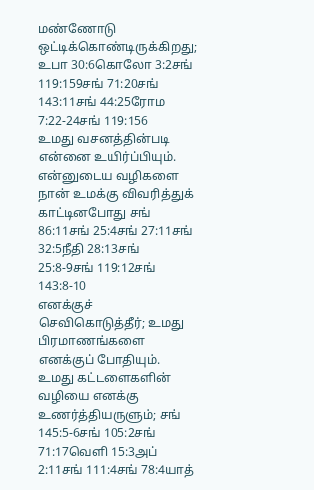மண்ணோடு ஒட்டிக்கொண்டிருக்கிறது; உபா 30:6கொலோ 3:2சங் 119:159சங் 71:20சங் 143:11சங் 44:25ரோம 7:22-24சங் 119:156
உமது வசனத்தின்படி என்னை உயிர்ப்பியும்.
என்னுடைய வழிகளை நான் உமக்கு விவரித்துக் காட்டினபோது சங் 86:11சங் 25:4சங் 27:11சங் 32:5நீதி 28:13சங் 25:8-9சங் 119:12சங் 143:8-10
எனக்குச் செவிகொடுத்தீர்; உமது பிரமாணங்களை எனக்குப் போதியும்.
உமது கட்டளைகளின் வழியை எனக்கு உணர்த்தியருளும்; சங் 145:5-6சங் 105:2சங் 71:17வெளி 15:3அப் 2:11சங் 111:4சங் 78:4யாத்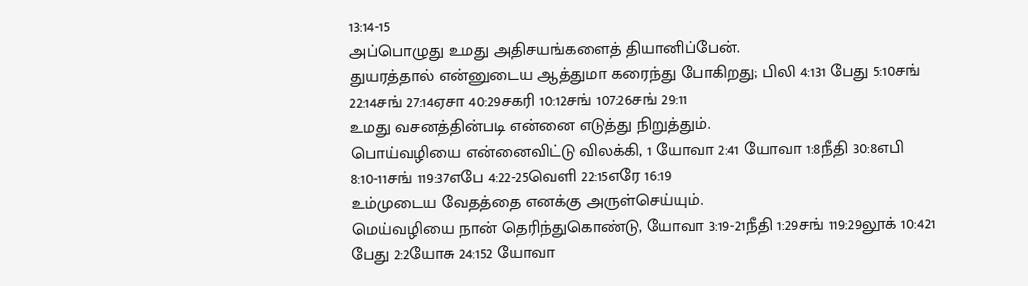13:14-15
அப்பொழுது உமது அதிசயங்களைத் தியானிப்பேன்.
துயரத்தால் என்னுடைய ஆத்துமா கரைந்து போகிறது; பிலி 4:131 பேது 5:10சங் 22:14சங் 27:14ஏசா 40:29சகரி 10:12சங் 107:26சங் 29:11
உமது வசனத்தின்படி என்னை எடுத்து நிறுத்தும்.
பொய்வழியை என்னைவிட்டு விலக்கி, 1 யோவா 2:41 யோவா 1:8நீதி 30:8எபி 8:10-11சங் 119:37எபே 4:22-25வெளி 22:15எரே 16:19
உம்முடைய வேதத்தை எனக்கு அருள்செய்யும்.
மெய்வழியை நான் தெரிந்துகொண்டு, யோவா 3:19-21நீதி 1:29சங் 119:29லூக் 10:421 பேது 2:2யோசு 24:152 யோவா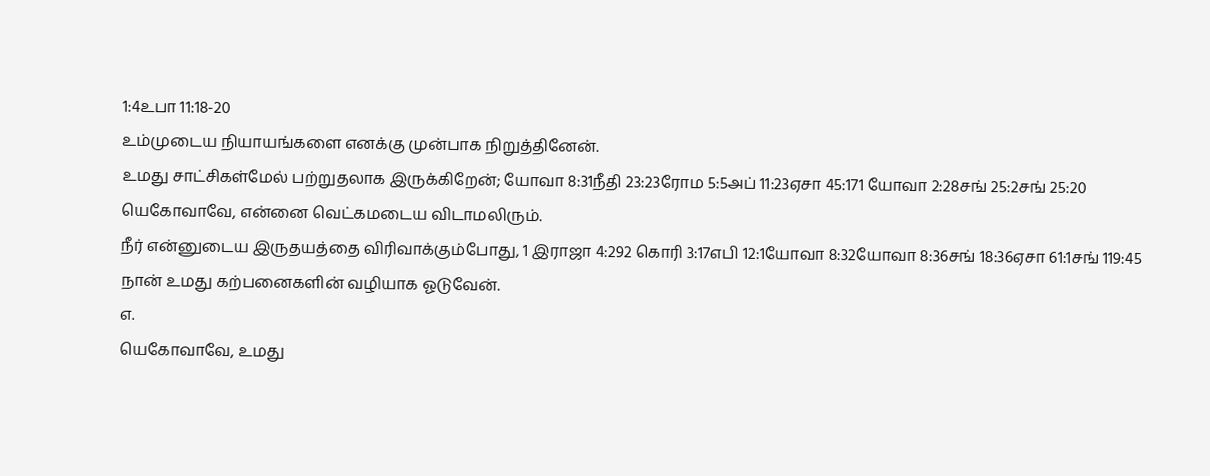1:4உபா 11:18-20
உம்முடைய நியாயங்களை எனக்கு முன்பாக நிறுத்தினேன்.
உமது சாட்சிகள்மேல் பற்றுதலாக இருக்கிறேன்; யோவா 8:31நீதி 23:23ரோம 5:5அப் 11:23ஏசா 45:171 யோவா 2:28சங் 25:2சங் 25:20
யெகோவாவே, என்னை வெட்கமடைய விடாமலிரும்.
நீர் என்னுடைய இருதயத்தை விரிவாக்கும்போது, 1 இராஜா 4:292 கொரி 3:17எபி 12:1யோவா 8:32யோவா 8:36சங் 18:36ஏசா 61:1சங் 119:45
நான் உமது கற்பனைகளின் வழியாக ஓடுவேன்.
எ.
யெகோவாவே, உமது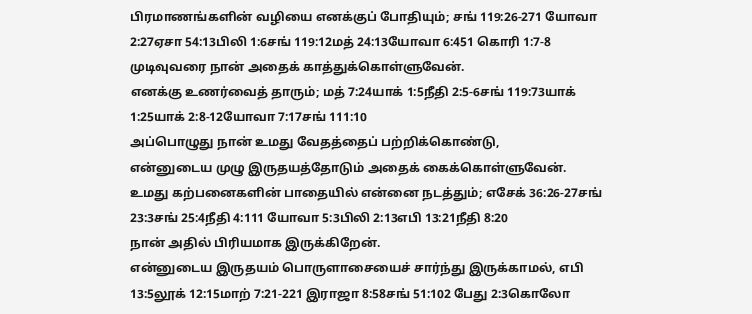பிரமாணங்களின் வழியை எனக்குப் போதியும்; சங் 119:26-271 யோவா 2:27ஏசா 54:13பிலி 1:6சங் 119:12மத் 24:13யோவா 6:451 கொரி 1:7-8
முடிவுவரை நான் அதைக் காத்துக்கொள்ளுவேன்.
எனக்கு உணர்வைத் தாரும்; மத் 7:24யாக் 1:5நீதி 2:5-6சங் 119:73யாக் 1:25யாக் 2:8-12யோவா 7:17சங் 111:10
அப்பொழுது நான் உமது வேதத்தைப் பற்றிக்கொண்டு,
என்னுடைய முழு இருதயத்தோடும் அதைக் கைக்கொள்ளுவேன்.
உமது கற்பனைகளின் பாதையில் என்னை நடத்தும்; எசேக் 36:26-27சங் 23:3சங் 25:4நீதி 4:111 யோவா 5:3பிலி 2:13எபி 13:21நீதி 8:20
நான் அதில் பிரியமாக இருக்கிறேன்.
என்னுடைய இருதயம் பொருளாசையைச் சார்ந்து இருக்காமல், எபி 13:5லூக் 12:15மாற் 7:21-221 இராஜா 8:58சங் 51:102 பேது 2:3கொலோ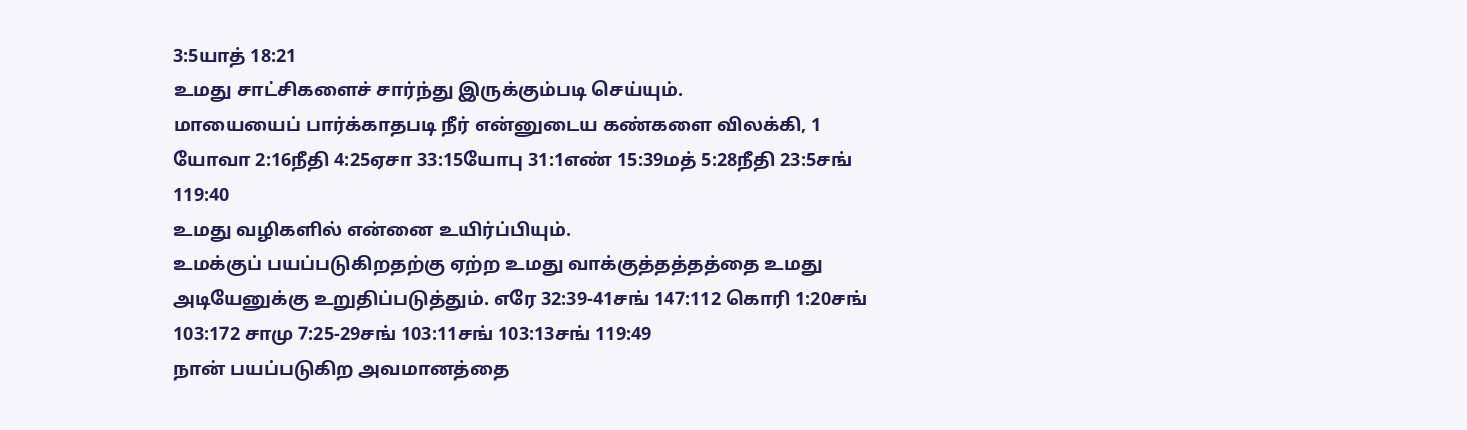3:5யாத் 18:21
உமது சாட்சிகளைச் சார்ந்து இருக்கும்படி செய்யும்.
மாயையைப் பார்க்காதபடி நீர் என்னுடைய கண்களை விலக்கி, 1 யோவா 2:16நீதி 4:25ஏசா 33:15யோபு 31:1எண் 15:39மத் 5:28நீதி 23:5சங் 119:40
உமது வழிகளில் என்னை உயிர்ப்பியும்.
உமக்குப் பயப்படுகிறதற்கு ஏற்ற உமது வாக்குத்தத்தத்தை உமது அடியேனுக்கு உறுதிப்படுத்தும். எரே 32:39-41சங் 147:112 கொரி 1:20சங் 103:172 சாமு 7:25-29சங் 103:11சங் 103:13சங் 119:49
நான் பயப்படுகிற அவமானத்தை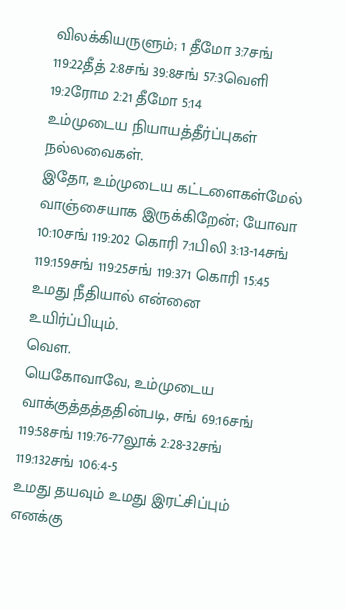விலக்கியருளும்; 1 தீமோ 3:7சங் 119:22தீத் 2:8சங் 39:8சங் 57:3வெளி 19:2ரோம 2:21 தீமோ 5:14
உம்முடைய நியாயத்தீர்ப்புகள் நல்லவைகள்.
இதோ, உம்முடைய கட்டளைகள்மேல் வாஞ்சையாக இருக்கிறேன்; யோவா 10:10சங் 119:202 கொரி 7:1பிலி 3:13-14சங் 119:159சங் 119:25சங் 119:371 கொரி 15:45
உமது நீதியால் என்னை உயிர்ப்பியும்.
வௌ.
யெகோவாவே, உம்முடைய வாக்குத்தத்ததின்படி, சங் 69:16சங் 119:58சங் 119:76-77லூக் 2:28-32சங் 119:132சங் 106:4-5
உமது தயவும் உமது இரட்சிப்பும் எனக்கு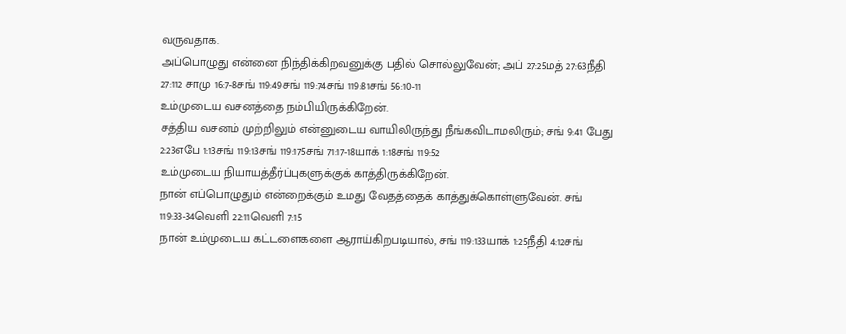வருவதாக.
அப்பொழுது என்னை நிந்திக்கிறவனுக்கு பதில் சொல்லுவேன்; அப் 27:25மத் 27:63நீதி 27:112 சாமு 16:7-8சங் 119:49சங் 119:74சங் 119:81சங் 56:10-11
உம்முடைய வசனத்தை நம்பியிருக்கிறேன்.
சத்திய வசனம் முற்றிலும் என்னுடைய வாயிலிருந்து நீங்கவிடாமலிரும்; சங் 9:41 பேது 2:23எபே 1:13சங் 119:13சங் 119:175சங் 71:17-18யாக் 1:18சங் 119:52
உம்முடைய நியாயத்தீர்ப்புகளுக்குக் காத்திருக்கிறேன்.
நான் எப்பொழுதும் என்றைக்கும் உமது வேதத்தைக் காத்துக்கொள்ளுவேன். சங் 119:33-34வெளி 22:11வெளி 7:15
நான் உம்முடைய கட்டளைகளை ஆராய்கிறபடியால், சங் 119:133யாக் 1:25நீதி 4:12சங்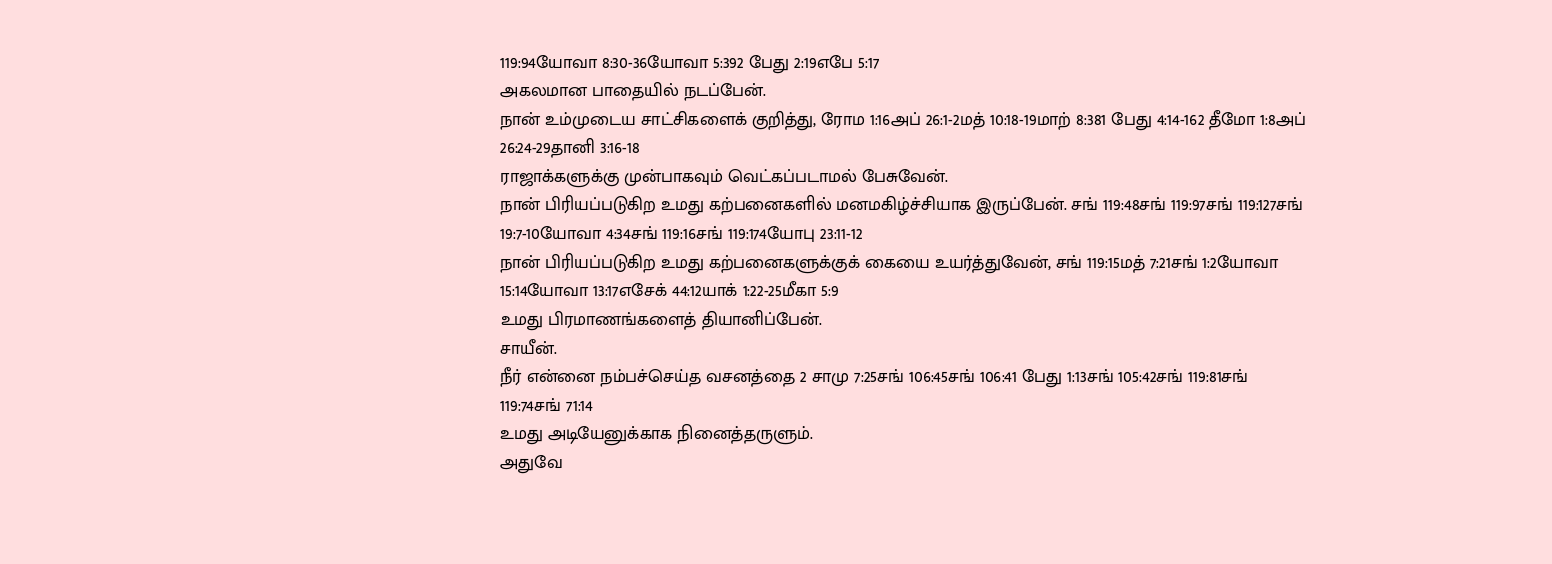119:94யோவா 8:30-36யோவா 5:392 பேது 2:19எபே 5:17
அகலமான பாதையில் நடப்பேன்.
நான் உம்முடைய சாட்சிகளைக் குறித்து, ரோம 1:16அப் 26:1-2மத் 10:18-19மாற் 8:381 பேது 4:14-162 தீமோ 1:8அப் 26:24-29தானி 3:16-18
ராஜாக்களுக்கு முன்பாகவும் வெட்கப்படாமல் பேசுவேன்.
நான் பிரியப்படுகிற உமது கற்பனைகளில் மனமகிழ்ச்சியாக இருப்பேன். சங் 119:48சங் 119:97சங் 119:127சங் 19:7-10யோவா 4:34சங் 119:16சங் 119:174யோபு 23:11-12
நான் பிரியப்படுகிற உமது கற்பனைகளுக்குக் கையை உயர்த்துவேன், சங் 119:15மத் 7:21சங் 1:2யோவா 15:14யோவா 13:17எசேக் 44:12யாக் 1:22-25மீகா 5:9
உமது பிரமாணங்களைத் தியானிப்பேன்.
சாயீன்.
நீர் என்னை நம்பச்செய்த வசனத்தை 2 சாமு 7:25சங் 106:45சங் 106:41 பேது 1:13சங் 105:42சங் 119:81சங் 119:74சங் 71:14
உமது அடியேனுக்காக நினைத்தருளும்.
அதுவே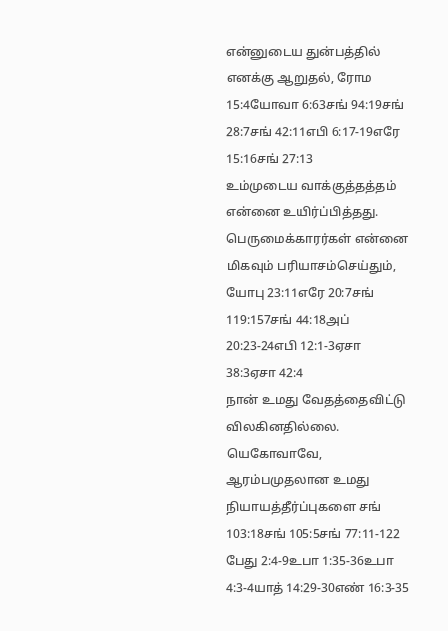என்னுடைய துன்பத்தில் எனக்கு ஆறுதல், ரோம 15:4யோவா 6:63சங் 94:19சங் 28:7சங் 42:11எபி 6:17-19எரே 15:16சங் 27:13
உம்முடைய வாக்குத்தத்தம் என்னை உயிர்ப்பித்தது.
பெருமைக்காரர்கள் என்னை மிகவும் பரியாசம்செய்தும், யோபு 23:11எரே 20:7சங் 119:157சங் 44:18அப் 20:23-24எபி 12:1-3ஏசா 38:3ஏசா 42:4
நான் உமது வேதத்தைவிட்டு விலகினதில்லை. யெகோவாவே, ஆரம்பமுதலான உமது நியாயத்தீர்ப்புகளை சங் 103:18சங் 105:5சங் 77:11-122 பேது 2:4-9உபா 1:35-36உபா 4:3-4யாத் 14:29-30எண் 16:3-35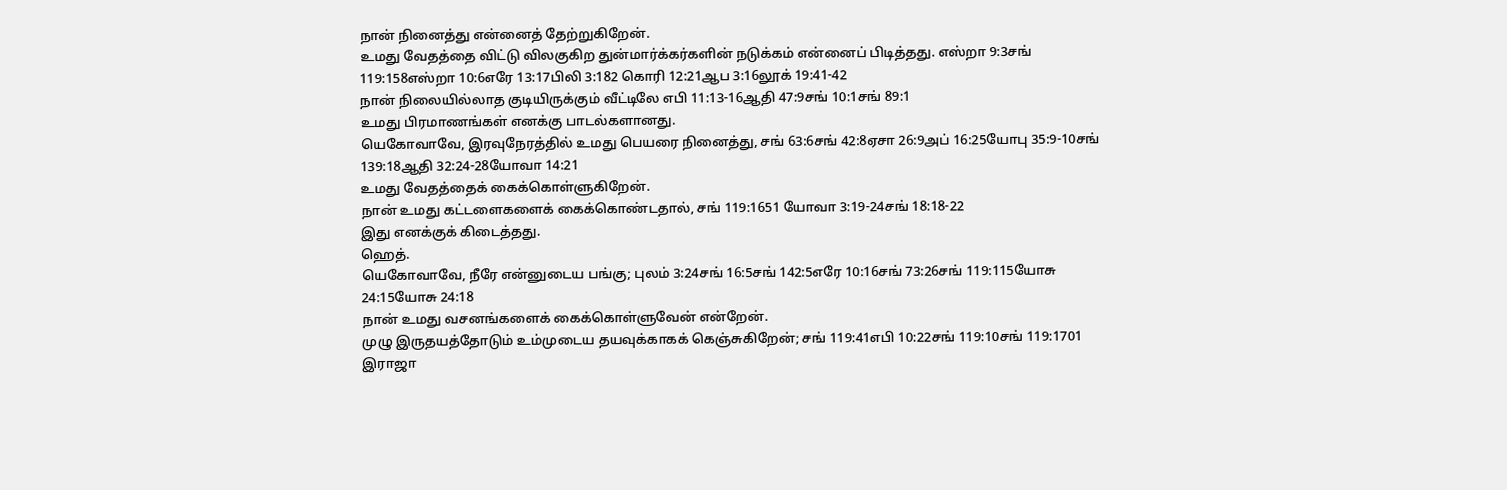நான் நினைத்து என்னைத் தேற்றுகிறேன்.
உமது வேதத்தை விட்டு விலகுகிற துன்மார்க்கர்களின் நடுக்கம் என்னைப் பிடித்தது. எஸ்றா 9:3சங் 119:158எஸ்றா 10:6எரே 13:17பிலி 3:182 கொரி 12:21ஆப 3:16லூக் 19:41-42
நான் நிலையில்லாத குடியிருக்கும் வீட்டிலே எபி 11:13-16ஆதி 47:9சங் 10:1சங் 89:1
உமது பிரமாணங்கள் எனக்கு பாடல்களானது.
யெகோவாவே, இரவுநேரத்தில் உமது பெயரை நினைத்து, சங் 63:6சங் 42:8ஏசா 26:9அப் 16:25யோபு 35:9-10சங் 139:18ஆதி 32:24-28யோவா 14:21
உமது வேதத்தைக் கைக்கொள்ளுகிறேன்.
நான் உமது கட்டளைகளைக் கைக்கொண்டதால், சங் 119:1651 யோவா 3:19-24சங் 18:18-22
இது எனக்குக் கிடைத்தது.
ஹெத்.
யெகோவாவே, நீரே என்னுடைய பங்கு; புலம் 3:24சங் 16:5சங் 142:5எரே 10:16சங் 73:26சங் 119:115யோசு 24:15யோசு 24:18
நான் உமது வசனங்களைக் கைக்கொள்ளுவேன் என்றேன்.
முழு இருதயத்தோடும் உம்முடைய தயவுக்காகக் கெஞ்சுகிறேன்; சங் 119:41எபி 10:22சங் 119:10சங் 119:1701 இராஜா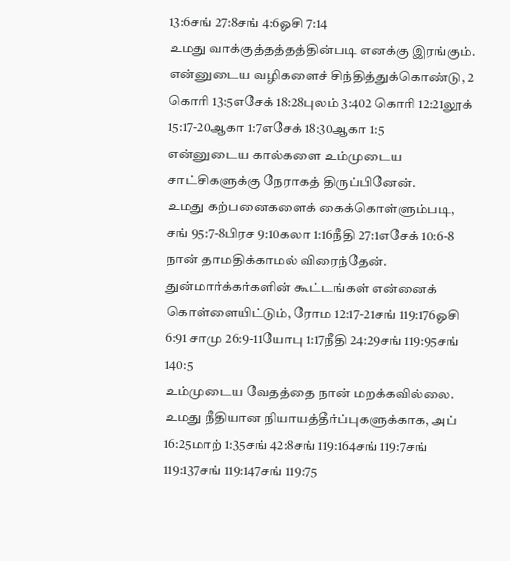13:6சங் 27:8சங் 4:6ஓசி 7:14
உமது வாக்குத்தத்தத்தின்படி எனக்கு இரங்கும்.
என்னுடைய வழிகளைச் சிந்தித்துக்கொண்டு, 2 கொரி 13:5எசேக் 18:28புலம் 3:402 கொரி 12:21லூக் 15:17-20ஆகா 1:7எசேக் 18:30ஆகா 1:5
என்னுடைய கால்களை உம்முடைய சாட்சிகளுக்கு நேராகத் திருப்பினேன்.
உமது கற்பனைகளைக் கைக்கொள்ளும்படி, சங் 95:7-8பிரச 9:10கலா 1:16நீதி 27:1எசேக் 10:6-8
நான் தாமதிக்காமல் விரைந்தேன்.
துன்மார்க்கர்களின் கூட்டங்கள் என்னைக் கொள்ளையிட்டும், ரோம 12:17-21சங் 119:176ஓசி 6:91 சாமு 26:9-11யோபு 1:17நீதி 24:29சங் 119:95சங் 140:5
உம்முடைய வேதத்தை நான் மறக்கவில்லை.
உமது நீதியான நியாயத்தீர்ப்புகளுக்காக, அப் 16:25மாற் 1:35சங் 42:8சங் 119:164சங் 119:7சங் 119:137சங் 119:147சங் 119:75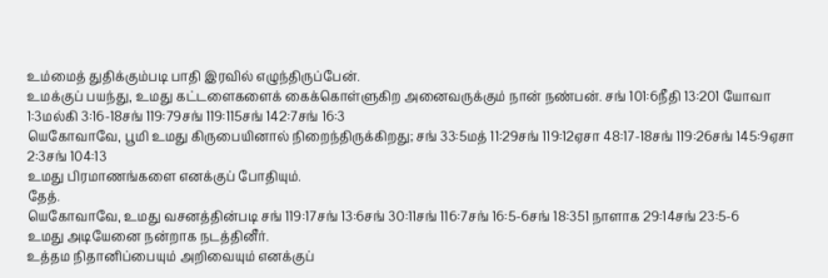உம்மைத் துதிக்கும்படி பாதி இரவில் எழுந்திருப்பேன்.
உமக்குப் பயந்து, உமது கட்டளைகளைக் கைக்கொள்ளுகிற அனைவருக்கும் நான் நண்பன். சங் 101:6நீதி 13:201 யோவா 1:3மல்கி 3:16-18சங் 119:79சங் 119:115சங் 142:7சங் 16:3
யெகோவாவே, பூமி உமது கிருபையினால் நிறைந்திருக்கிறது; சங் 33:5மத் 11:29சங் 119:12ஏசா 48:17-18சங் 119:26சங் 145:9ஏசா 2:3சங் 104:13
உமது பிரமாணங்களை எனக்குப் போதியும்.
தேத்.
யெகோவாவே, உமது வசனத்தின்படி சங் 119:17சங் 13:6சங் 30:11சங் 116:7சங் 16:5-6சங் 18:351 நாளாக 29:14சங் 23:5-6
உமது அடியேனை நன்றாக நடத்தினீர்.
உத்தம நிதானிப்பையும் அறிவையும் எனக்குப்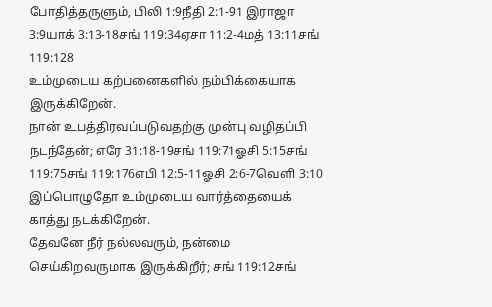போதித்தருளும், பிலி 1:9நீதி 2:1-91 இராஜா 3:9யாக் 3:13-18சங் 119:34ஏசா 11:2-4மத் 13:11சங் 119:128
உம்முடைய கற்பனைகளில் நம்பிக்கையாக இருக்கிறேன்.
நான் உபத்திரவப்படுவதற்கு முன்பு வழிதப்பி நடந்தேன்; எரே 31:18-19சங் 119:71ஓசி 5:15சங் 119:75சங் 119:176எபி 12:5-11ஓசி 2:6-7வெளி 3:10
இப்பொழுதோ உம்முடைய வார்த்தையைக் காத்து நடக்கிறேன்.
தேவனே நீர் நல்லவரும், நன்மை செய்கிறவருமாக இருக்கிறீர்; சங் 119:12சங்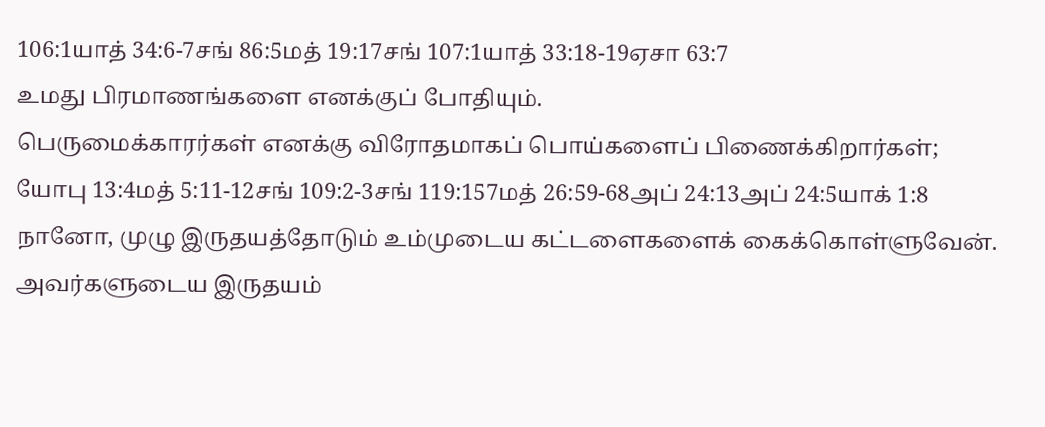106:1யாத் 34:6-7சங் 86:5மத் 19:17சங் 107:1யாத் 33:18-19ஏசா 63:7
உமது பிரமாணங்களை எனக்குப் போதியும்.
பெருமைக்காரர்கள் எனக்கு விரோதமாகப் பொய்களைப் பிணைக்கிறார்கள்; யோபு 13:4மத் 5:11-12சங் 109:2-3சங் 119:157மத் 26:59-68அப் 24:13அப் 24:5யாக் 1:8
நானோ, முழு இருதயத்தோடும் உம்முடைய கட்டளைகளைக் கைக்கொள்ளுவேன்.
அவர்களுடைய இருதயம்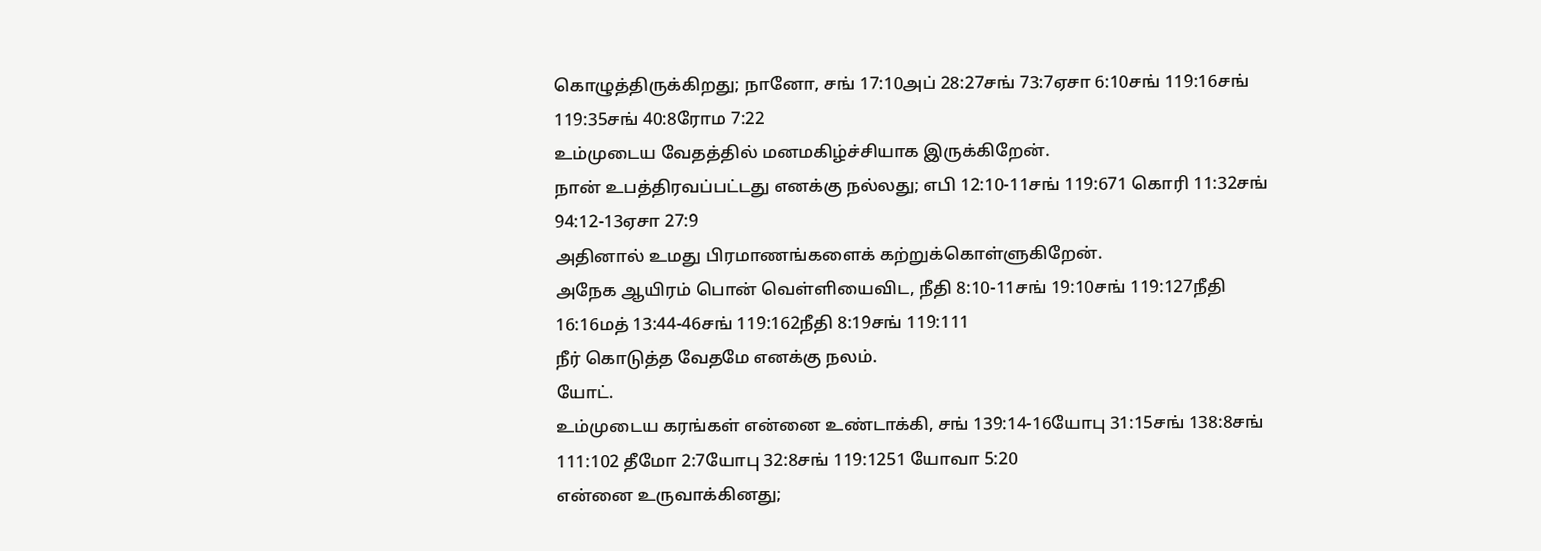கொழுத்திருக்கிறது; நானோ, சங் 17:10அப் 28:27சங் 73:7ஏசா 6:10சங் 119:16சங் 119:35சங் 40:8ரோம 7:22
உம்முடைய வேதத்தில் மனமகிழ்ச்சியாக இருக்கிறேன்.
நான் உபத்திரவப்பட்டது எனக்கு நல்லது; எபி 12:10-11சங் 119:671 கொரி 11:32சங் 94:12-13ஏசா 27:9
அதினால் உமது பிரமாணங்களைக் கற்றுக்கொள்ளுகிறேன்.
அநேக ஆயிரம் பொன் வெள்ளியைவிட, நீதி 8:10-11சங் 19:10சங் 119:127நீதி 16:16மத் 13:44-46சங் 119:162நீதி 8:19சங் 119:111
நீர் கொடுத்த வேதமே எனக்கு நலம்.
யோட்.
உம்முடைய கரங்கள் என்னை உண்டாக்கி, சங் 139:14-16யோபு 31:15சங் 138:8சங் 111:102 தீமோ 2:7யோபு 32:8சங் 119:1251 யோவா 5:20
என்னை உருவாக்கினது;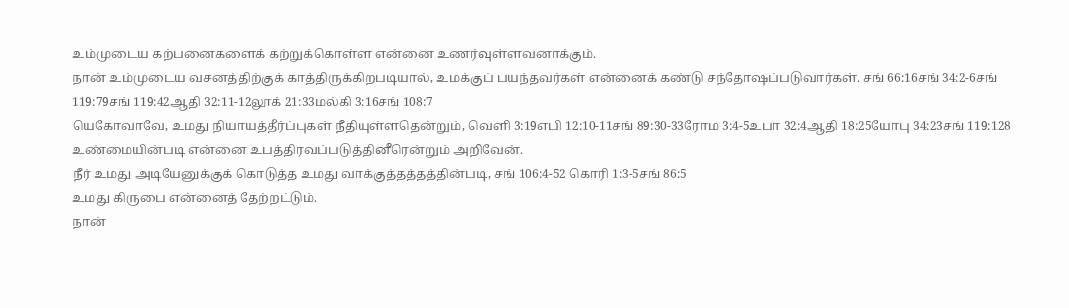உம்முடைய கற்பனைகளைக் கற்றுக்கொள்ள என்னை உணர்வுள்ளவனாக்கும்.
நான் உம்முடைய வசனத்திற்குக் காத்திருக்கிறபடியால், உமக்குப் பயந்தவர்கள் என்னைக் கண்டு சந்தோஷப்படுவார்கள். சங் 66:16சங் 34:2-6சங் 119:79சங் 119:42ஆதி 32:11-12லூக் 21:33மல்கி 3:16சங் 108:7
யெகோவாவே, உமது நியாயத்தீர்ப்புகள் நீதியுள்ளதென்றும், வெளி 3:19எபி 12:10-11சங் 89:30-33ரோம 3:4-5உபா 32:4ஆதி 18:25யோபு 34:23சங் 119:128
உண்மையின்படி என்னை உபத்திரவப்படுத்தினீரென்றும் அறிவேன்.
நீர் உமது அடியேனுக்குக் கொடுத்த உமது வாக்குத்தத்தத்தின்படி, சங் 106:4-52 கொரி 1:3-5சங் 86:5
உமது கிருபை என்னைத் தேற்றட்டும்.
நான்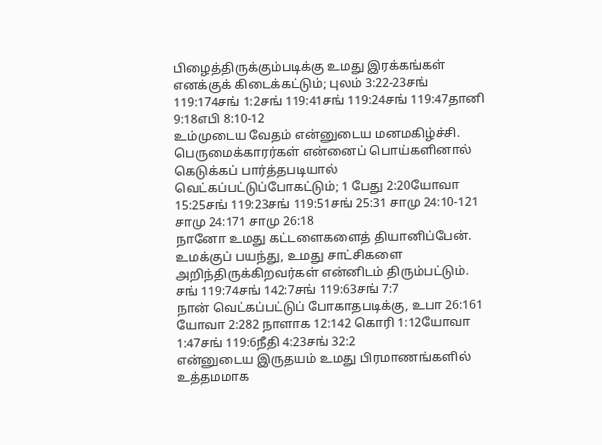பிழைத்திருக்கும்படிக்கு உமது இரக்கங்கள் எனக்குக் கிடைக்கட்டும்; புலம் 3:22-23சங் 119:174சங் 1:2சங் 119:41சங் 119:24சங் 119:47தானி 9:18எபி 8:10-12
உம்முடைய வேதம் என்னுடைய மனமகிழ்ச்சி.
பெருமைக்காரர்கள் என்னைப் பொய்களினால் கெடுக்கப் பார்த்தபடியால் வெட்கப்பட்டுப்போகட்டும்; 1 பேது 2:20யோவா 15:25சங் 119:23சங் 119:51சங் 25:31 சாமு 24:10-121 சாமு 24:171 சாமு 26:18
நானோ உமது கட்டளைகளைத் தியானிப்பேன்.
உமக்குப் பயந்து, உமது சாட்சிகளை அறிந்திருக்கிறவர்கள் என்னிடம் திரும்பட்டும். சங் 119:74சங் 142:7சங் 119:63சங் 7:7
நான் வெட்கப்பட்டுப் போகாதபடிக்கு, உபா 26:161 யோவா 2:282 நாளாக 12:142 கொரி 1:12யோவா 1:47சங் 119:6நீதி 4:23சங் 32:2
என்னுடைய இருதயம் உமது பிரமாணங்களில் உத்தமமாக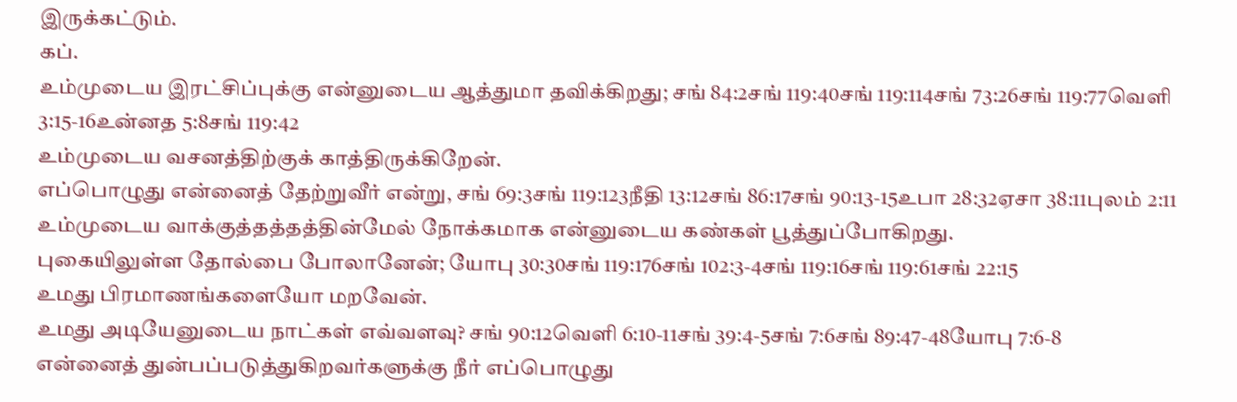இருக்கட்டும்.
கப்.
உம்முடைய இரட்சிப்புக்கு என்னுடைய ஆத்துமா தவிக்கிறது; சங் 84:2சங் 119:40சங் 119:114சங் 73:26சங் 119:77வெளி 3:15-16உன்னத 5:8சங் 119:42
உம்முடைய வசனத்திற்குக் காத்திருக்கிறேன்.
எப்பொழுது என்னைத் தேற்றுவீர் என்று, சங் 69:3சங் 119:123நீதி 13:12சங் 86:17சங் 90:13-15உபா 28:32ஏசா 38:11புலம் 2:11
உம்முடைய வாக்குத்தத்தத்தின்மேல் நோக்கமாக என்னுடைய கண்கள் பூத்துப்போகிறது.
புகையிலுள்ள தோல்பை போலானேன்; யோபு 30:30சங் 119:176சங் 102:3-4சங் 119:16சங் 119:61சங் 22:15
உமது பிரமாணங்களையோ மறவேன்.
உமது அடியேனுடைய நாட்கள் எவ்வளவு? சங் 90:12வெளி 6:10-11சங் 39:4-5சங் 7:6சங் 89:47-48யோபு 7:6-8
என்னைத் துன்பப்படுத்துகிறவர்களுக்கு நீர் எப்பொழுது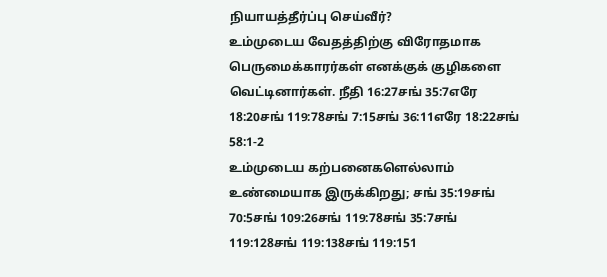நியாயத்தீர்ப்பு செய்வீர்?
உம்முடைய வேதத்திற்கு விரோதமாக பெருமைக்காரர்கள் எனக்குக் குழிகளை வெட்டினார்கள். நீதி 16:27சங் 35:7எரே 18:20சங் 119:78சங் 7:15சங் 36:11எரே 18:22சங் 58:1-2
உம்முடைய கற்பனைகளெல்லாம் உண்மையாக இருக்கிறது; சங் 35:19சங் 70:5சங் 109:26சங் 119:78சங் 35:7சங் 119:128சங் 119:138சங் 119:151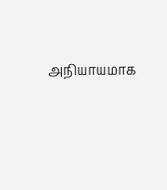அநியாயமாக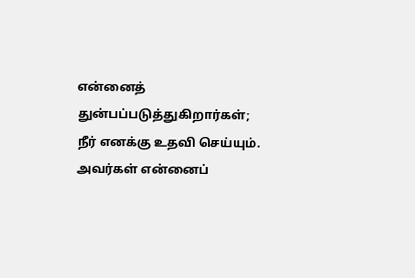என்னைத் துன்பப்படுத்துகிறார்கள்;
நீர் எனக்கு உதவி செய்யும்.
அவர்கள் என்னைப்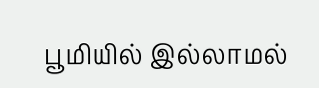பூமியில் இல்லாமல்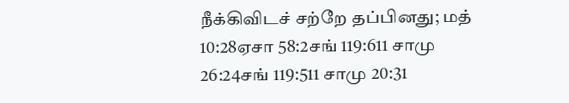நீக்கிவிடச் சற்றே தப்பினது; மத் 10:28ஏசா 58:2சங் 119:611 சாமு 26:24சங் 119:511 சாமு 20:31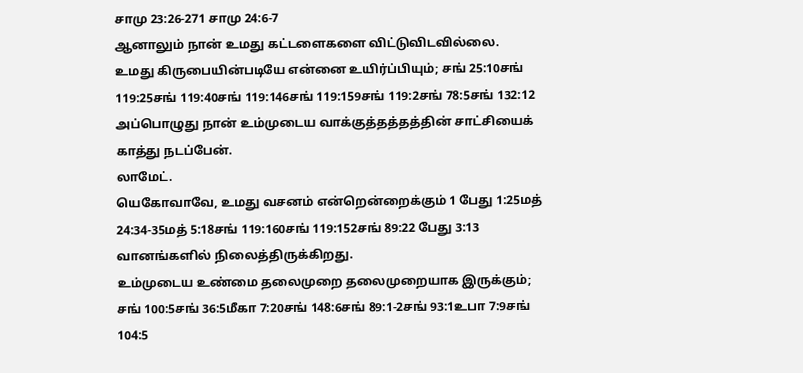சாமு 23:26-271 சாமு 24:6-7
ஆனாலும் நான் உமது கட்டளைகளை விட்டுவிடவில்லை.
உமது கிருபையின்படியே என்னை உயிர்ப்பியும்; சங் 25:10சங் 119:25சங் 119:40சங் 119:146சங் 119:159சங் 119:2சங் 78:5சங் 132:12
அப்பொழுது நான் உம்முடைய வாக்குத்தத்தத்தின் சாட்சியைக் காத்து நடப்பேன்.
லாமேட்.
யெகோவாவே, உமது வசனம் என்றென்றைக்கும் 1 பேது 1:25மத் 24:34-35மத் 5:18சங் 119:160சங் 119:152சங் 89:22 பேது 3:13
வானங்களில் நிலைத்திருக்கிறது.
உம்முடைய உண்மை தலைமுறை தலைமுறையாக இருக்கும்; சங் 100:5சங் 36:5மீகா 7:20சங் 148:6சங் 89:1-2சங் 93:1உபா 7:9சங் 104:5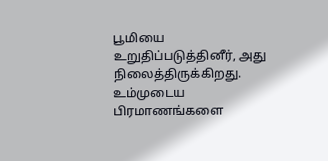பூமியை உறுதிப்படுத்தினீர், அது நிலைத்திருக்கிறது.
உம்முடைய பிரமாணங்களை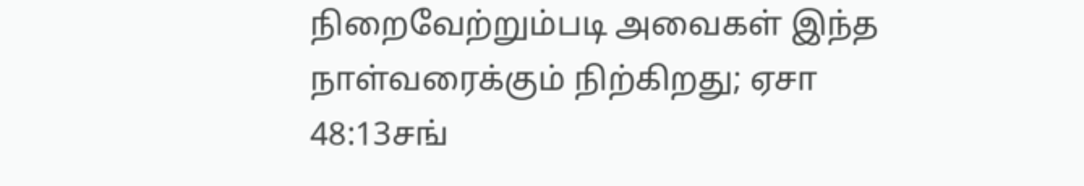நிறைவேற்றும்படி அவைகள் இந்த நாள்வரைக்கும் நிற்கிறது; ஏசா 48:13சங்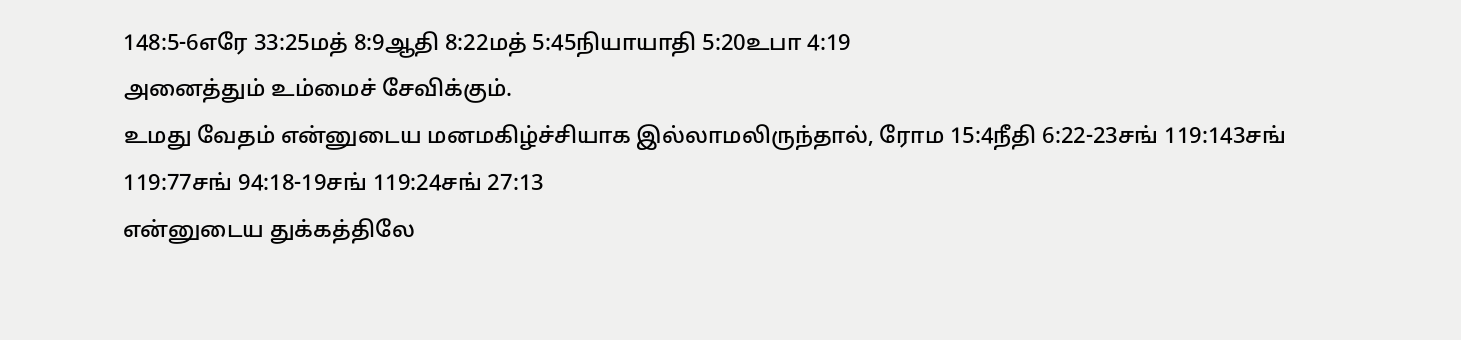148:5-6எரே 33:25மத் 8:9ஆதி 8:22மத் 5:45நியாயாதி 5:20உபா 4:19
அனைத்தும் உம்மைச் சேவிக்கும்.
உமது வேதம் என்னுடைய மனமகிழ்ச்சியாக இல்லாமலிருந்தால், ரோம 15:4நீதி 6:22-23சங் 119:143சங் 119:77சங் 94:18-19சங் 119:24சங் 27:13
என்னுடைய துக்கத்திலே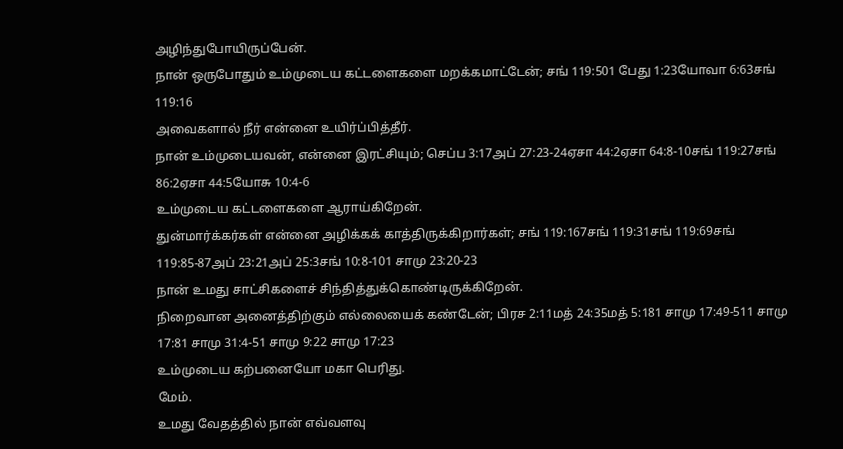அழிந்துபோயிருப்பேன்.
நான் ஒருபோதும் உம்முடைய கட்டளைகளை மறக்கமாட்டேன்; சங் 119:501 பேது 1:23யோவா 6:63சங் 119:16
அவைகளால் நீர் என்னை உயிர்ப்பித்தீர்.
நான் உம்முடையவன், என்னை இரட்சியும்; செப்ப 3:17அப் 27:23-24ஏசா 44:2ஏசா 64:8-10சங் 119:27சங் 86:2ஏசா 44:5யோசு 10:4-6
உம்முடைய கட்டளைகளை ஆராய்கிறேன்.
துன்மார்க்கர்கள் என்னை அழிக்கக் காத்திருக்கிறார்கள்; சங் 119:167சங் 119:31சங் 119:69சங் 119:85-87அப் 23:21அப் 25:3சங் 10:8-101 சாமு 23:20-23
நான் உமது சாட்சிகளைச் சிந்தித்துக்கொண்டிருக்கிறேன்.
நிறைவான அனைத்திற்கும் எல்லையைக் கண்டேன்; பிரச 2:11மத் 24:35மத் 5:181 சாமு 17:49-511 சாமு 17:81 சாமு 31:4-51 சாமு 9:22 சாமு 17:23
உம்முடைய கற்பனையோ மகா பெரிது.
மேம்.
உமது வேதத்தில் நான் எவ்வளவு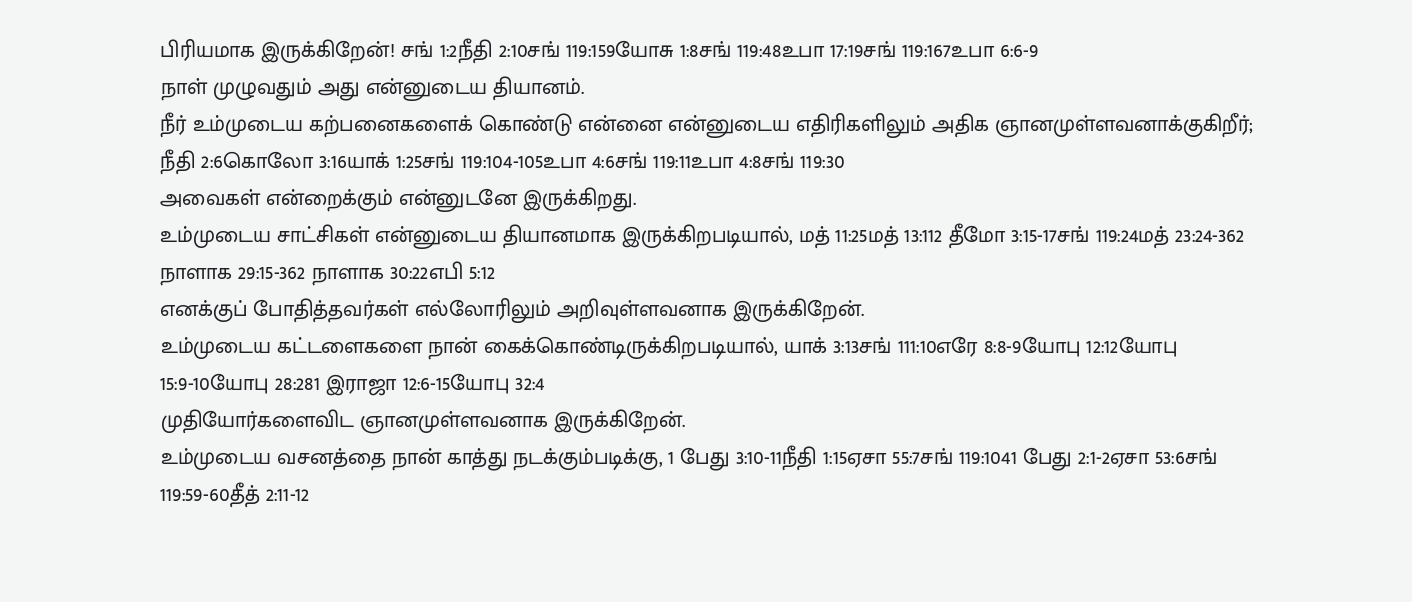பிரியமாக இருக்கிறேன்! சங் 1:2நீதி 2:10சங் 119:159யோசு 1:8சங் 119:48உபா 17:19சங் 119:167உபா 6:6-9
நாள் முழுவதும் அது என்னுடைய தியானம்.
நீர் உம்முடைய கற்பனைகளைக் கொண்டு என்னை என்னுடைய எதிரிகளிலும் அதிக ஞானமுள்ளவனாக்குகிறீர்; நீதி 2:6கொலோ 3:16யாக் 1:25சங் 119:104-105உபா 4:6சங் 119:11உபா 4:8சங் 119:30
அவைகள் என்றைக்கும் என்னுடனே இருக்கிறது.
உம்முடைய சாட்சிகள் என்னுடைய தியானமாக இருக்கிறபடியால், மத் 11:25மத் 13:112 தீமோ 3:15-17சங் 119:24மத் 23:24-362 நாளாக 29:15-362 நாளாக 30:22எபி 5:12
எனக்குப் போதித்தவர்கள் எல்லோரிலும் அறிவுள்ளவனாக இருக்கிறேன்.
உம்முடைய கட்டளைகளை நான் கைக்கொண்டிருக்கிறபடியால், யாக் 3:13சங் 111:10எரே 8:8-9யோபு 12:12யோபு 15:9-10யோபு 28:281 இராஜா 12:6-15யோபு 32:4
முதியோர்களைவிட ஞானமுள்ளவனாக இருக்கிறேன்.
உம்முடைய வசனத்தை நான் காத்து நடக்கும்படிக்கு, 1 பேது 3:10-11நீதி 1:15ஏசா 55:7சங் 119:1041 பேது 2:1-2ஏசா 53:6சங் 119:59-60தீத் 2:11-12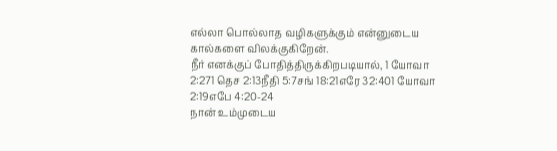எல்லா பொல்லாத வழிகளுக்கும் என்னுடைய கால்களை விலக்குகிறேன்.
நீர் எனக்குப் போதித்திருக்கிறபடியால், 1 யோவா 2:271 தெச 2:13நீதி 5:7சங் 18:21எரே 32:401 யோவா 2:19எபே 4:20-24
நான் உம்முடைய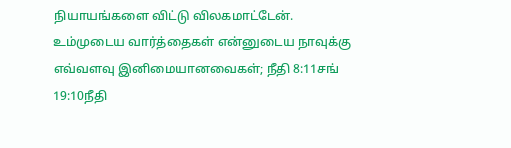நியாயங்களை விட்டு விலகமாட்டேன்.
உம்முடைய வார்த்தைகள் என்னுடைய நாவுக்கு எவ்வளவு இனிமையானவைகள்; நீதி 8:11சங் 19:10நீதி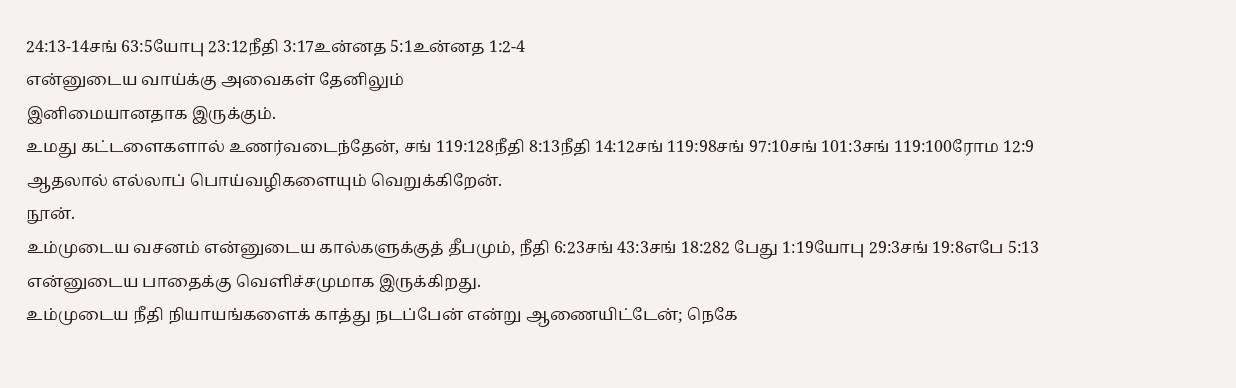24:13-14சங் 63:5யோபு 23:12நீதி 3:17உன்னத 5:1உன்னத 1:2-4
என்னுடைய வாய்க்கு அவைகள் தேனிலும்
இனிமையானதாக இருக்கும்.
உமது கட்டளைகளால் உணர்வடைந்தேன், சங் 119:128நீதி 8:13நீதி 14:12சங் 119:98சங் 97:10சங் 101:3சங் 119:100ரோம 12:9
ஆதலால் எல்லாப் பொய்வழிகளையும் வெறுக்கிறேன்.
நூன்.
உம்முடைய வசனம் என்னுடைய கால்களுக்குத் தீபமும், நீதி 6:23சங் 43:3சங் 18:282 பேது 1:19யோபு 29:3சங் 19:8எபே 5:13
என்னுடைய பாதைக்கு வெளிச்சமுமாக இருக்கிறது.
உம்முடைய நீதி நியாயங்களைக் காத்து நடப்பேன் என்று ஆணையிட்டேன்; நெகே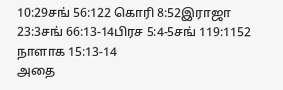10:29சங் 56:122 கொரி 8:52இராஜா 23:3சங் 66:13-14பிரச 5:4-5சங் 119:1152 நாளாக 15:13-14
அதை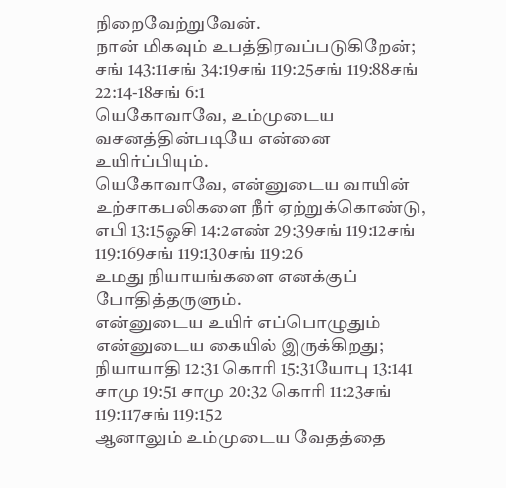நிறைவேற்றுவேன்.
நான் மிகவும் உபத்திரவப்படுகிறேன்; சங் 143:11சங் 34:19சங் 119:25சங் 119:88சங் 22:14-18சங் 6:1
யெகோவாவே, உம்முடைய வசனத்தின்படியே என்னை உயிர்ப்பியும்.
யெகோவாவே, என்னுடைய வாயின் உற்சாகபலிகளை நீர் ஏற்றுக்கொண்டு, எபி 13:15ஓசி 14:2எண் 29:39சங் 119:12சங் 119:169சங் 119:130சங் 119:26
உமது நியாயங்களை எனக்குப் போதித்தருளும்.
என்னுடைய உயிர் எப்பொழுதும் என்னுடைய கையில் இருக்கிறது; நியாயாதி 12:31 கொரி 15:31யோபு 13:141 சாமு 19:51 சாமு 20:32 கொரி 11:23சங் 119:117சங் 119:152
ஆனாலும் உம்முடைய வேதத்தை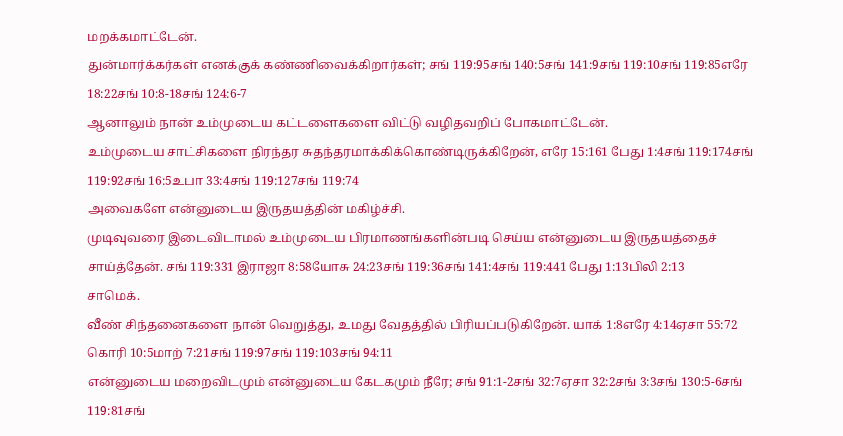மறக்கமாட்டேன்.
துன்மார்க்கர்கள் எனக்குக் கண்ணிவைக்கிறார்கள்; சங் 119:95சங் 140:5சங் 141:9சங் 119:10சங் 119:85எரே 18:22சங் 10:8-18சங் 124:6-7
ஆனாலும் நான் உம்முடைய கட்டளைகளை விட்டு வழிதவறிப் போகமாட்டேன்.
உம்முடைய சாட்சிகளை நிரந்தர சுதந்தரமாக்கிக்கொண்டிருக்கிறேன், எரே 15:161 பேது 1:4சங் 119:174சங் 119:92சங் 16:5உபா 33:4சங் 119:127சங் 119:74
அவைகளே என்னுடைய இருதயத்தின் மகிழ்ச்சி.
முடிவுவரை இடைவிடாமல் உம்முடைய பிரமாணங்களின்படி செய்ய என்னுடைய இருதயத்தைச் சாய்த்தேன். சங் 119:331 இராஜா 8:58யோசு 24:23சங் 119:36சங் 141:4சங் 119:441 பேது 1:13பிலி 2:13
சாமெக்.
வீண் சிந்தனைகளை நான் வெறுத்து, உமது வேதத்தில் பிரியப்படுகிறேன். யாக் 1:8எரே 4:14ஏசா 55:72 கொரி 10:5மாற் 7:21சங் 119:97சங் 119:103சங் 94:11
என்னுடைய மறைவிடமும் என்னுடைய கேடகமும் நீரே; சங் 91:1-2சங் 32:7ஏசா 32:2சங் 3:3சங் 130:5-6சங் 119:81சங்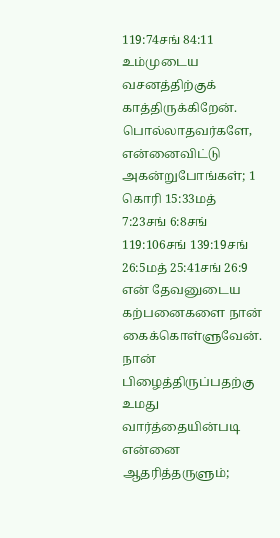119:74சங் 84:11
உம்முடைய வசனத்திற்குக் காத்திருக்கிறேன்.
பொல்லாதவர்களே, என்னைவிட்டு அகன்றுபோங்கள்; 1 கொரி 15:33மத் 7:23சங் 6:8சங் 119:106சங் 139:19சங் 26:5மத் 25:41சங் 26:9
என் தேவனுடைய கற்பனைகளை நான் கைக்கொள்ளுவேன்.
நான் பிழைத்திருப்பதற்கு உமது வார்த்தையின்படி என்னை ஆதரித்தருளும்;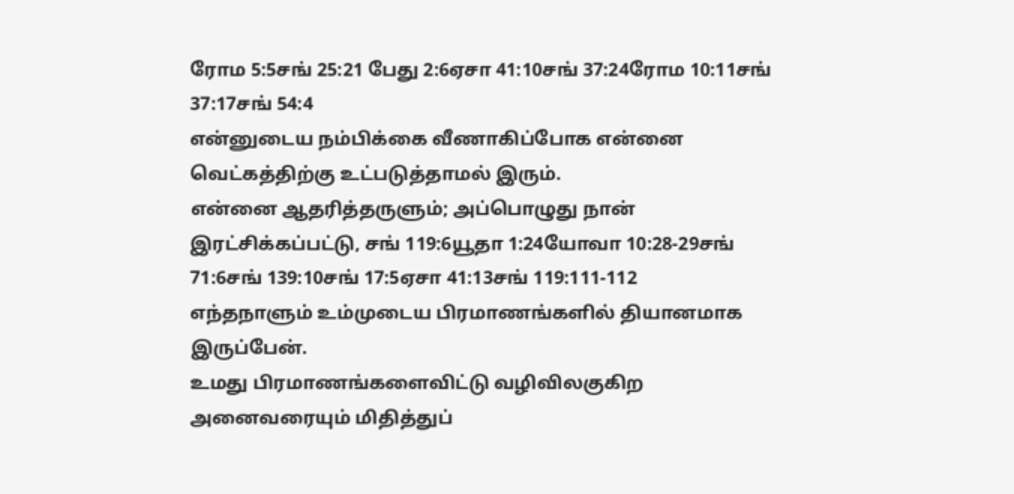ரோம 5:5சங் 25:21 பேது 2:6ஏசா 41:10சங் 37:24ரோம 10:11சங் 37:17சங் 54:4
என்னுடைய நம்பிக்கை வீணாகிப்போக என்னை வெட்கத்திற்கு உட்படுத்தாமல் இரும்.
என்னை ஆதரித்தருளும்; அப்பொழுது நான் இரட்சிக்கப்பட்டு, சங் 119:6யூதா 1:24யோவா 10:28-29சங் 71:6சங் 139:10சங் 17:5ஏசா 41:13சங் 119:111-112
எந்தநாளும் உம்முடைய பிரமாணங்களில் தியானமாக இருப்பேன்.
உமது பிரமாணங்களைவிட்டு வழிவிலகுகிற அனைவரையும் மிதித்துப்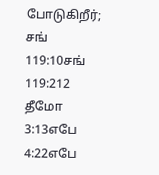போடுகிறீர்; சங் 119:10சங் 119:212 தீமோ 3:13எபே 4:22எபே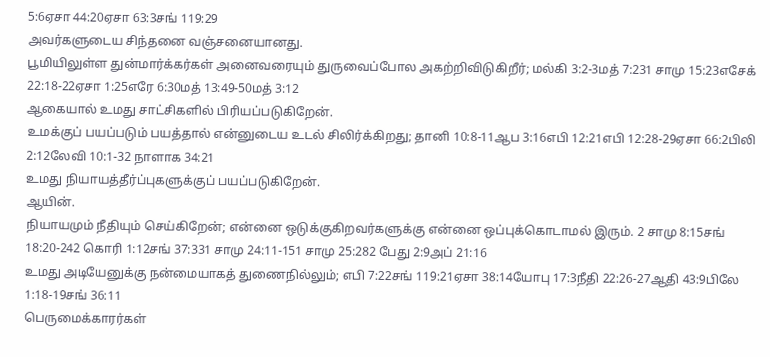5:6ஏசா 44:20ஏசா 63:3சங் 119:29
அவர்களுடைய சிந்தனை வஞ்சனையானது.
பூமியிலுள்ள துன்மார்க்கர்கள் அனைவரையும் துருவைப்போல அகற்றிவிடுகிறீர்; மல்கி 3:2-3மத் 7:231 சாமு 15:23எசேக் 22:18-22ஏசா 1:25எரே 6:30மத் 13:49-50மத் 3:12
ஆகையால் உமது சாட்சிகளில் பிரியப்படுகிறேன்.
உமக்குப் பயப்படும் பயத்தால் என்னுடைய உடல் சிலிர்க்கிறது; தானி 10:8-11ஆப 3:16எபி 12:21எபி 12:28-29ஏசா 66:2பிலி 2:12லேவி 10:1-32 நாளாக 34:21
உமது நியாயத்தீர்ப்புகளுக்குப் பயப்படுகிறேன்.
ஆயின்.
நியாயமும் நீதியும் செய்கிறேன்; என்னை ஒடுக்குகிறவர்களுக்கு என்னை ஒப்புக்கொடாமல் இரும். 2 சாமு 8:15சங் 18:20-242 கொரி 1:12சங் 37:331 சாமு 24:11-151 சாமு 25:282 பேது 2:9அப் 21:16
உமது அடியேனுக்கு நன்மையாகத் துணைநில்லும்; எபி 7:22சங் 119:21ஏசா 38:14யோபு 17:3நீதி 22:26-27ஆதி 43:9பிலே 1:18-19சங் 36:11
பெருமைக்காரர்கள்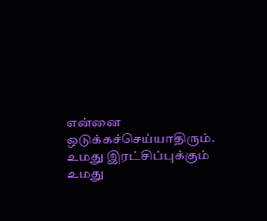என்னை ஒடுக்கச்செய்யாதிரும்.
உமது இரட்சிப்புக்கும் உமது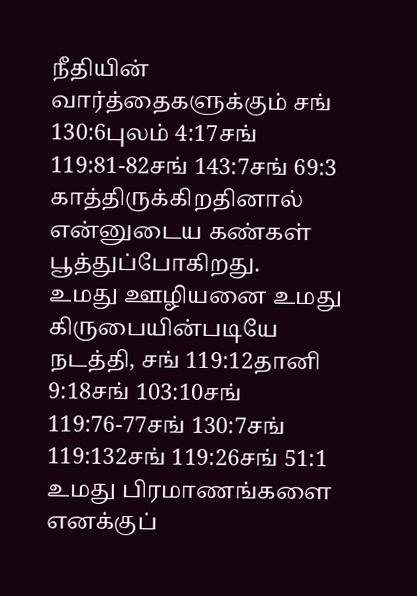நீதியின் வார்த்தைகளுக்கும் சங் 130:6புலம் 4:17சங் 119:81-82சங் 143:7சங் 69:3
காத்திருக்கிறதினால் என்னுடைய கண்கள் பூத்துப்போகிறது.
உமது ஊழியனை உமது கிருபையின்படியே நடத்தி, சங் 119:12தானி 9:18சங் 103:10சங் 119:76-77சங் 130:7சங் 119:132சங் 119:26சங் 51:1
உமது பிரமாணங்களை எனக்குப்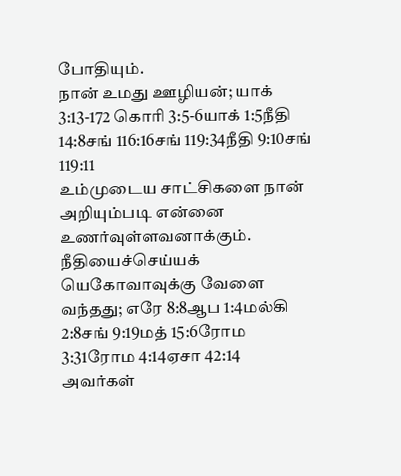போதியும்.
நான் உமது ஊழியன்; யாக் 3:13-172 கொரி 3:5-6யாக் 1:5நீதி 14:8சங் 116:16சங் 119:34நீதி 9:10சங் 119:11
உம்முடைய சாட்சிகளை நான் அறியும்படி என்னை உணர்வுள்ளவனாக்கும்.
நீதியைச்செய்யக் யெகோவாவுக்கு வேளை வந்தது; எரே 8:8ஆப 1:4மல்கி 2:8சங் 9:19மத் 15:6ரோம 3:31ரோம 4:14ஏசா 42:14
அவர்கள்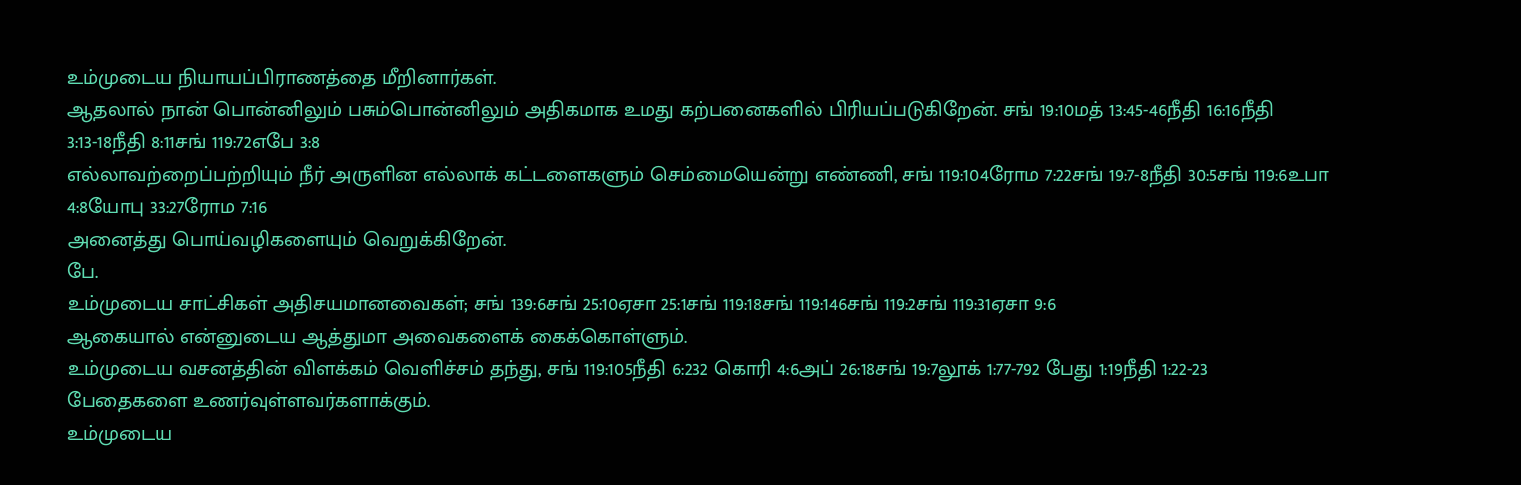உம்முடைய நியாயப்பிராணத்தை மீறினார்கள்.
ஆதலால் நான் பொன்னிலும் பசும்பொன்னிலும் அதிகமாக உமது கற்பனைகளில் பிரியப்படுகிறேன். சங் 19:10மத் 13:45-46நீதி 16:16நீதி 3:13-18நீதி 8:11சங் 119:72எபே 3:8
எல்லாவற்றைப்பற்றியும் நீர் அருளின எல்லாக் கட்டளைகளும் செம்மையென்று எண்ணி, சங் 119:104ரோம 7:22சங் 19:7-8நீதி 30:5சங் 119:6உபா 4:8யோபு 33:27ரோம 7:16
அனைத்து பொய்வழிகளையும் வெறுக்கிறேன்.
பே.
உம்முடைய சாட்சிகள் அதிசயமானவைகள்; சங் 139:6சங் 25:10ஏசா 25:1சங் 119:18சங் 119:146சங் 119:2சங் 119:31ஏசா 9:6
ஆகையால் என்னுடைய ஆத்துமா அவைகளைக் கைக்கொள்ளும்.
உம்முடைய வசனத்தின் விளக்கம் வெளிச்சம் தந்து, சங் 119:105நீதி 6:232 கொரி 4:6அப் 26:18சங் 19:7லூக் 1:77-792 பேது 1:19நீதி 1:22-23
பேதைகளை உணர்வுள்ளவர்களாக்கும்.
உம்முடைய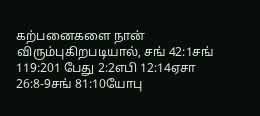கற்பனைகளை நான் விரும்புகிறபடியால், சங் 42:1சங் 119:201 பேது 2:2எபி 12:14ஏசா 26:8-9சங் 81:10யோபு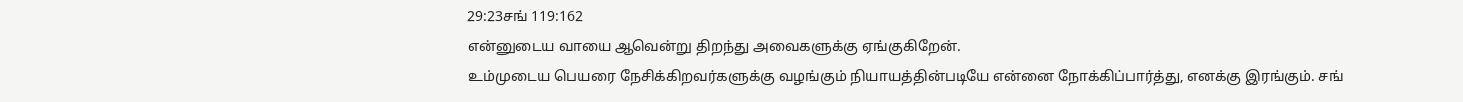29:23சங் 119:162
என்னுடைய வாயை ஆவென்று திறந்து அவைகளுக்கு ஏங்குகிறேன்.
உம்முடைய பெயரை நேசிக்கிறவர்களுக்கு வழங்கும் நியாயத்தின்படியே என்னை நோக்கிப்பார்த்து, எனக்கு இரங்கும். சங்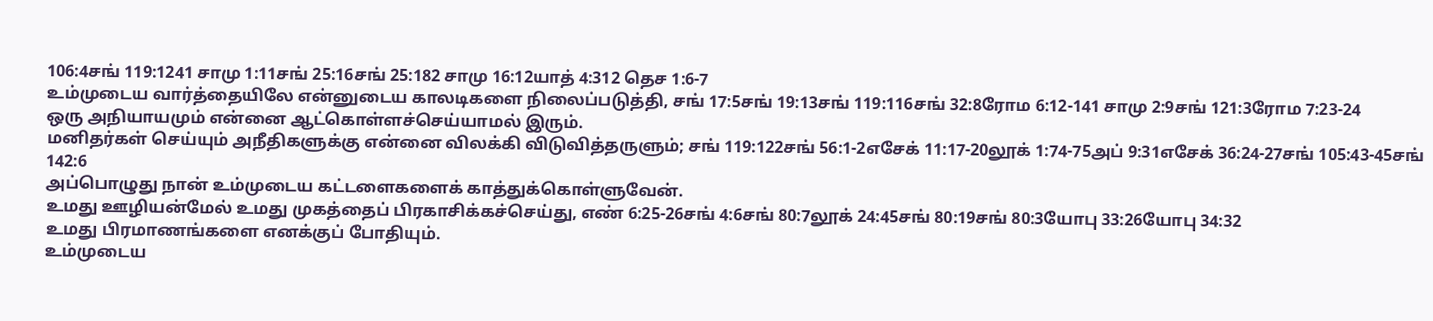106:4சங் 119:1241 சாமு 1:11சங் 25:16சங் 25:182 சாமு 16:12யாத் 4:312 தெச 1:6-7
உம்முடைய வார்த்தையிலே என்னுடைய காலடிகளை நிலைப்படுத்தி, சங் 17:5சங் 19:13சங் 119:116சங் 32:8ரோம 6:12-141 சாமு 2:9சங் 121:3ரோம 7:23-24
ஒரு அநியாயமும் என்னை ஆட்கொள்ளச்செய்யாமல் இரும்.
மனிதர்கள் செய்யும் அநீதிகளுக்கு என்னை விலக்கி விடுவித்தருளும்; சங் 119:122சங் 56:1-2எசேக் 11:17-20லூக் 1:74-75அப் 9:31எசேக் 36:24-27சங் 105:43-45சங் 142:6
அப்பொழுது நான் உம்முடைய கட்டளைகளைக் காத்துக்கொள்ளுவேன்.
உமது ஊழியன்மேல் உமது முகத்தைப் பிரகாசிக்கச்செய்து, எண் 6:25-26சங் 4:6சங் 80:7லூக் 24:45சங் 80:19சங் 80:3யோபு 33:26யோபு 34:32
உமது பிரமாணங்களை எனக்குப் போதியும்.
உம்முடைய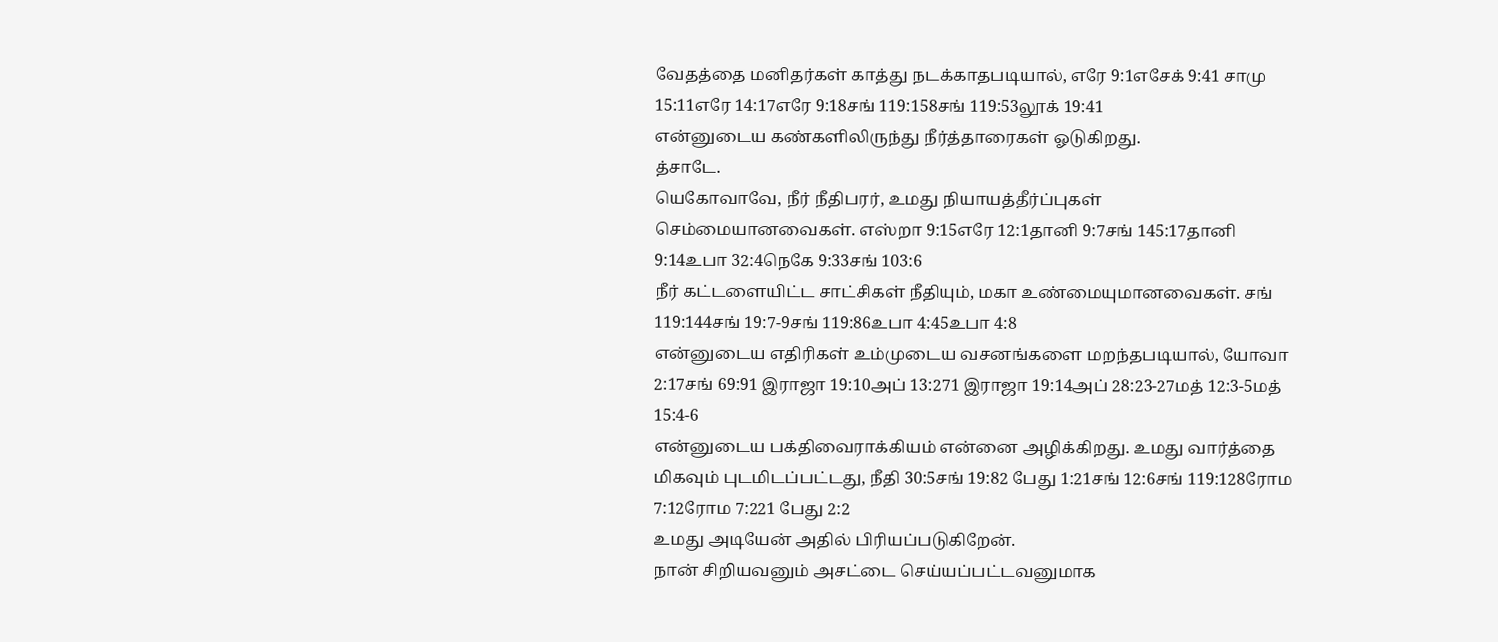வேதத்தை மனிதர்கள் காத்து நடக்காதபடியால், எரே 9:1எசேக் 9:41 சாமு 15:11எரே 14:17எரே 9:18சங் 119:158சங் 119:53லூக் 19:41
என்னுடைய கண்களிலிருந்து நீர்த்தாரைகள் ஓடுகிறது.
த்சாடே.
யெகோவாவே, நீர் நீதிபரர், உமது நியாயத்தீர்ப்புகள் செம்மையானவைகள். எஸ்றா 9:15எரே 12:1தானி 9:7சங் 145:17தானி 9:14உபா 32:4நெகே 9:33சங் 103:6
நீர் கட்டளையிட்ட சாட்சிகள் நீதியும், மகா உண்மையுமானவைகள். சங் 119:144சங் 19:7-9சங் 119:86உபா 4:45உபா 4:8
என்னுடைய எதிரிகள் உம்முடைய வசனங்களை மறந்தபடியால், யோவா 2:17சங் 69:91 இராஜா 19:10அப் 13:271 இராஜா 19:14அப் 28:23-27மத் 12:3-5மத் 15:4-6
என்னுடைய பக்திவைராக்கியம் என்னை அழிக்கிறது. உமது வார்த்தை மிகவும் புடமிடப்பட்டது, நீதி 30:5சங் 19:82 பேது 1:21சங் 12:6சங் 119:128ரோம 7:12ரோம 7:221 பேது 2:2
உமது அடியேன் அதில் பிரியப்படுகிறேன்.
நான் சிறியவனும் அசட்டை செய்யப்பட்டவனுமாக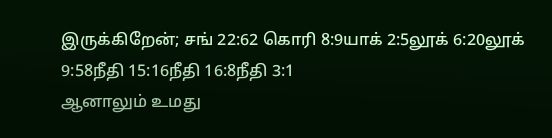இருக்கிறேன்; சங் 22:62 கொரி 8:9யாக் 2:5லூக் 6:20லூக் 9:58நீதி 15:16நீதி 16:8நீதி 3:1
ஆனாலும் உமது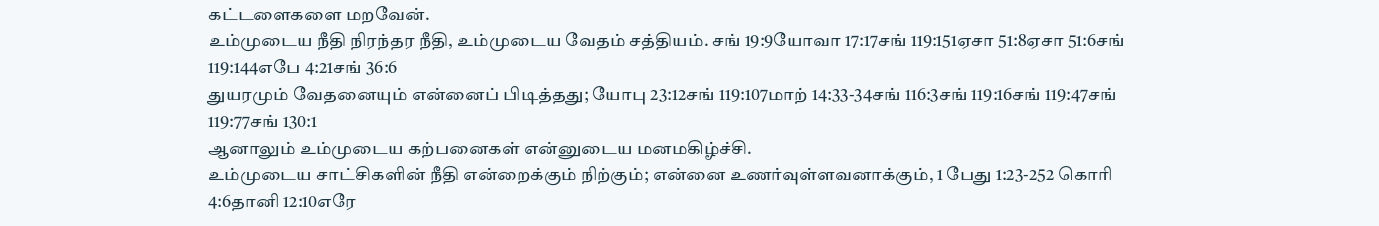கட்டளைகளை மறவேன்.
உம்முடைய நீதி நிரந்தர நீதி, உம்முடைய வேதம் சத்தியம். சங் 19:9யோவா 17:17சங் 119:151ஏசா 51:8ஏசா 51:6சங் 119:144எபே 4:21சங் 36:6
துயரமும் வேதனையும் என்னைப் பிடித்தது; யோபு 23:12சங் 119:107மாற் 14:33-34சங் 116:3சங் 119:16சங் 119:47சங் 119:77சங் 130:1
ஆனாலும் உம்முடைய கற்பனைகள் என்னுடைய மனமகிழ்ச்சி.
உம்முடைய சாட்சிகளின் நீதி என்றைக்கும் நிற்கும்; என்னை உணர்வுள்ளவனாக்கும், 1 பேது 1:23-252 கொரி 4:6தானி 12:10எரே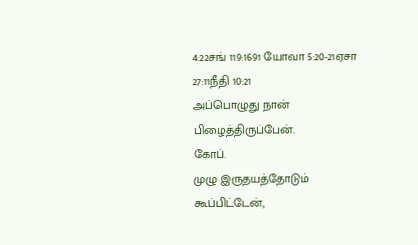4:22சங் 119:1691 யோவா 5:20-21ஏசா 27:11நீதி 10:21
அப்பொழுது நான் பிழைத்திருப்பேன்.
கோப்.
முழு இருதயத்தோடும் கூப்பிட்டேன்,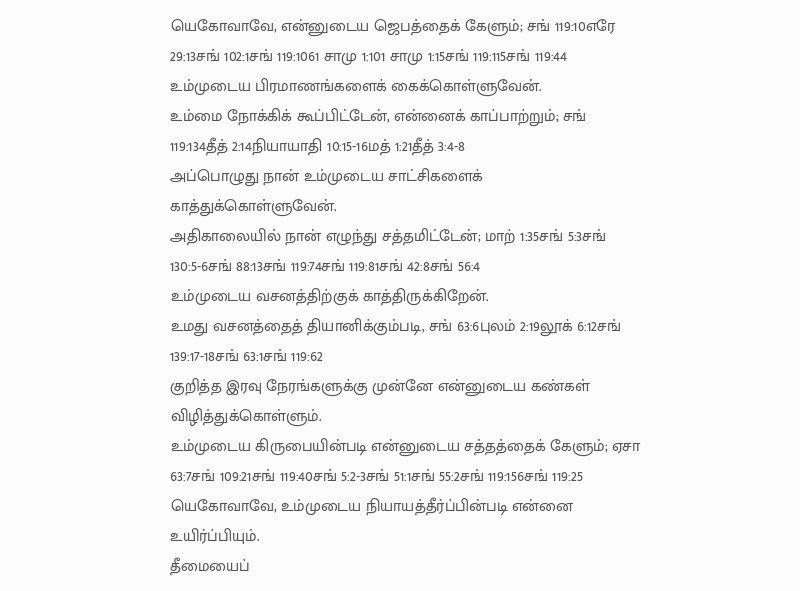யெகோவாவே, என்னுடைய ஜெபத்தைக் கேளும்; சங் 119:10எரே 29:13சங் 102:1சங் 119:1061 சாமு 1:101 சாமு 1:15சங் 119:115சங் 119:44
உம்முடைய பிரமாணங்களைக் கைக்கொள்ளுவேன்.
உம்மை நோக்கிக் கூப்பிட்டேன், என்னைக் காப்பாற்றும்; சங் 119:134தீத் 2:14நியாயாதி 10:15-16மத் 1:21தீத் 3:4-8
அப்பொழுது நான் உம்முடைய சாட்சிகளைக் காத்துக்கொள்ளுவேன்.
அதிகாலையில் நான் எழுந்து சத்தமிட்டேன்; மாற் 1:35சங் 5:3சங் 130:5-6சங் 88:13சங் 119:74சங் 119:81சங் 42:8சங் 56:4
உம்முடைய வசனத்திற்குக் காத்திருக்கிறேன்.
உமது வசனத்தைத் தியானிக்கும்படி, சங் 63:6புலம் 2:19லூக் 6:12சங் 139:17-18சங் 63:1சங் 119:62
குறித்த இரவு நேரங்களுக்கு முன்னே என்னுடைய கண்கள் விழித்துக்கொள்ளும்.
உம்முடைய கிருபையின்படி என்னுடைய சத்தத்தைக் கேளும்; ஏசா 63:7சங் 109:21சங் 119:40சங் 5:2-3சங் 51:1சங் 55:2சங் 119:156சங் 119:25
யெகோவாவே, உம்முடைய நியாயத்தீர்ப்பின்படி என்னை உயிர்ப்பியும்.
தீமையைப்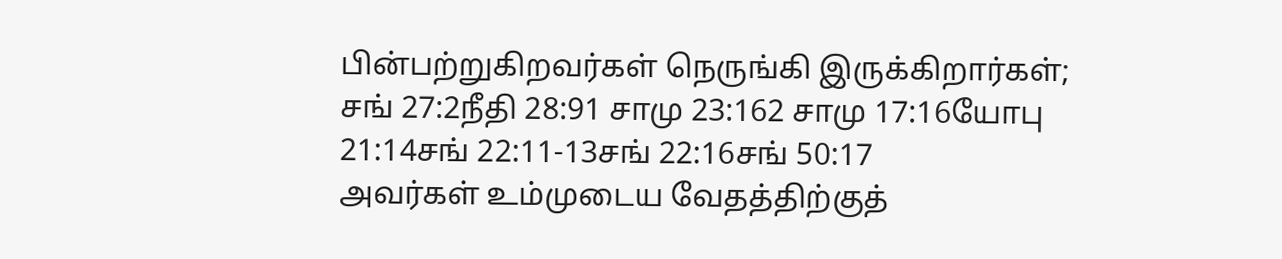பின்பற்றுகிறவர்கள் நெருங்கி இருக்கிறார்கள்; சங் 27:2நீதி 28:91 சாமு 23:162 சாமு 17:16யோபு 21:14சங் 22:11-13சங் 22:16சங் 50:17
அவர்கள் உம்முடைய வேதத்திற்குத்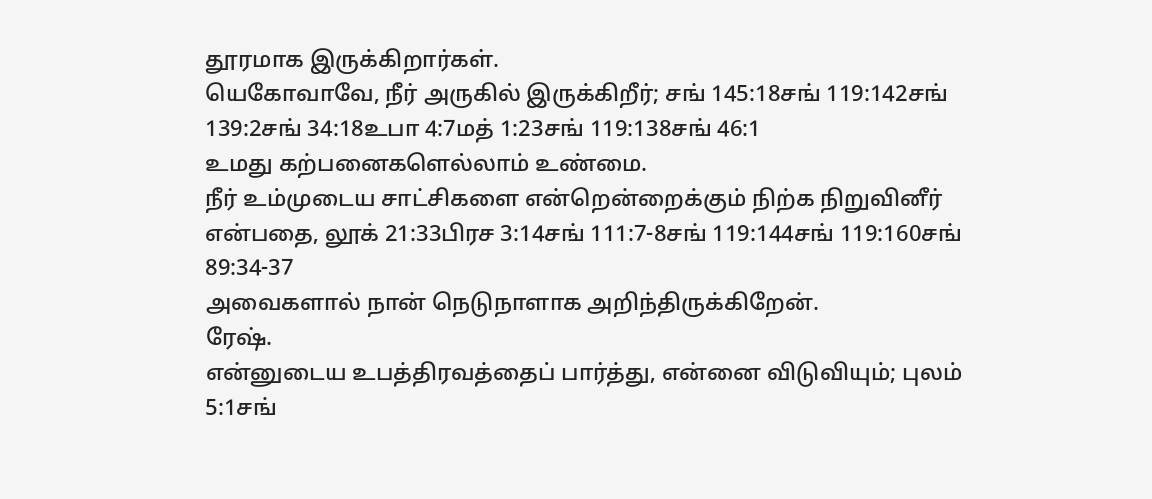தூரமாக இருக்கிறார்கள்.
யெகோவாவே, நீர் அருகில் இருக்கிறீர்; சங் 145:18சங் 119:142சங் 139:2சங் 34:18உபா 4:7மத் 1:23சங் 119:138சங் 46:1
உமது கற்பனைகளெல்லாம் உண்மை.
நீர் உம்முடைய சாட்சிகளை என்றென்றைக்கும் நிற்க நிறுவினீர் என்பதை, லூக் 21:33பிரச 3:14சங் 111:7-8சங் 119:144சங் 119:160சங் 89:34-37
அவைகளால் நான் நெடுநாளாக அறிந்திருக்கிறேன்.
ரேஷ்.
என்னுடைய உபத்திரவத்தைப் பார்த்து, என்னை விடுவியும்; புலம் 5:1சங்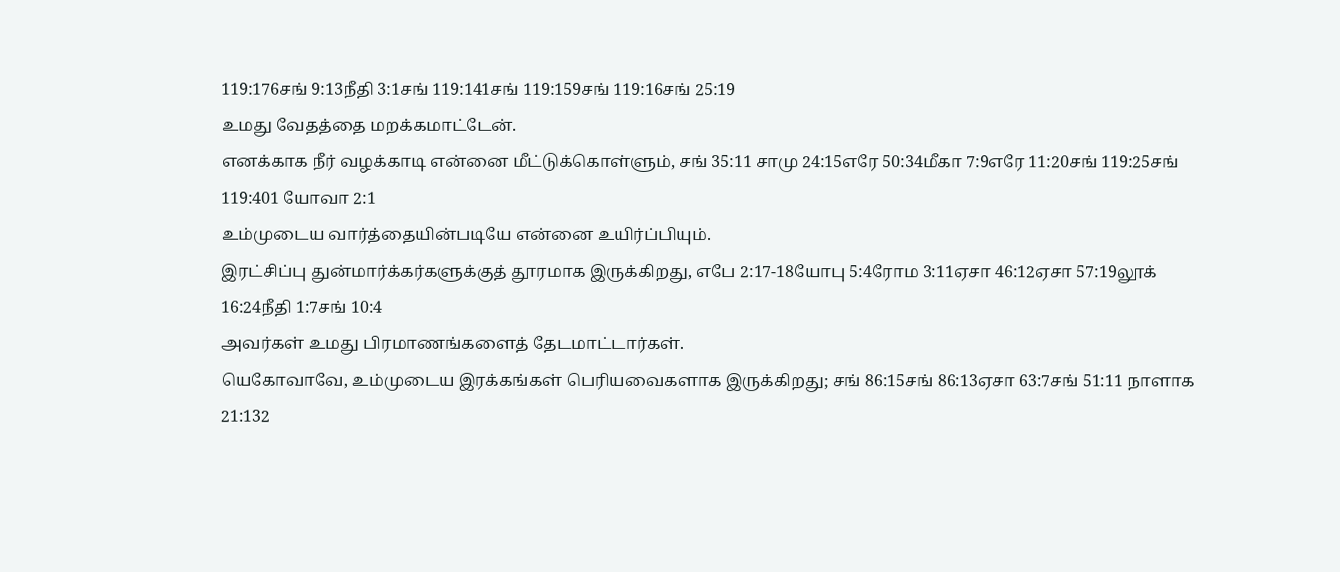119:176சங் 9:13நீதி 3:1சங் 119:141சங் 119:159சங் 119:16சங் 25:19
உமது வேதத்தை மறக்கமாட்டேன்.
எனக்காக நீர் வழக்காடி என்னை மீட்டுக்கொள்ளும், சங் 35:11 சாமு 24:15எரே 50:34மீகா 7:9எரே 11:20சங் 119:25சங் 119:401 யோவா 2:1
உம்முடைய வார்த்தையின்படியே என்னை உயிர்ப்பியும்.
இரட்சிப்பு துன்மார்க்கர்களுக்குத் தூரமாக இருக்கிறது, எபே 2:17-18யோபு 5:4ரோம 3:11ஏசா 46:12ஏசா 57:19லூக் 16:24நீதி 1:7சங் 10:4
அவர்கள் உமது பிரமாணங்களைத் தேடமாட்டார்கள்.
யெகோவாவே, உம்முடைய இரக்கங்கள் பெரியவைகளாக இருக்கிறது; சங் 86:15சங் 86:13ஏசா 63:7சங் 51:11 நாளாக 21:132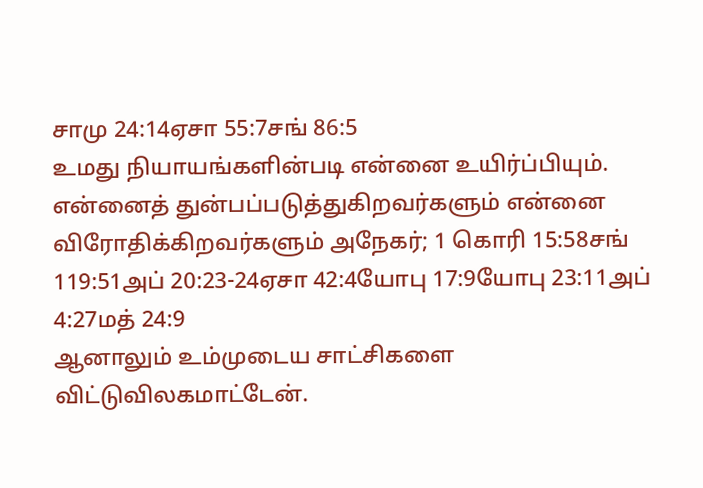சாமு 24:14ஏசா 55:7சங் 86:5
உமது நியாயங்களின்படி என்னை உயிர்ப்பியும்.
என்னைத் துன்பப்படுத்துகிறவர்களும் என்னை விரோதிக்கிறவர்களும் அநேகர்; 1 கொரி 15:58சங் 119:51அப் 20:23-24ஏசா 42:4யோபு 17:9யோபு 23:11அப் 4:27மத் 24:9
ஆனாலும் உம்முடைய சாட்சிகளை விட்டுவிலகமாட்டேன்.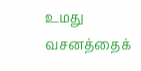உமது வசனத்தைக்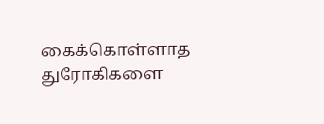கைக்கொள்ளாத துரோகிகளை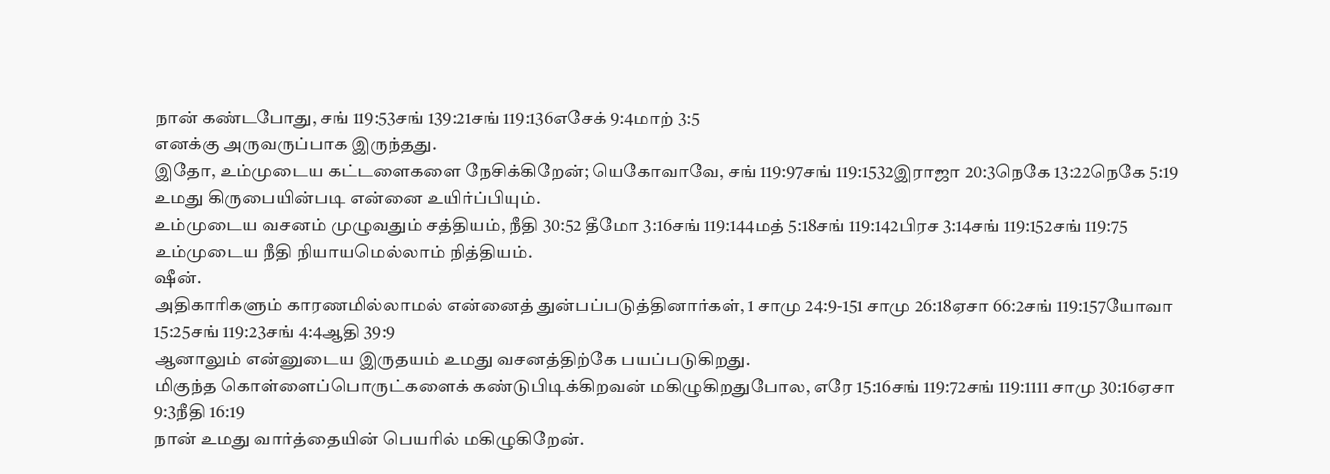நான் கண்டபோது, சங் 119:53சங் 139:21சங் 119:136எசேக் 9:4மாற் 3:5
எனக்கு அருவருப்பாக இருந்தது.
இதோ, உம்முடைய கட்டளைகளை நேசிக்கிறேன்; யெகோவாவே, சங் 119:97சங் 119:1532இராஜா 20:3நெகே 13:22நெகே 5:19
உமது கிருபையின்படி என்னை உயிர்ப்பியும்.
உம்முடைய வசனம் முழுவதும் சத்தியம், நீதி 30:52 தீமோ 3:16சங் 119:144மத் 5:18சங் 119:142பிரச 3:14சங் 119:152சங் 119:75
உம்முடைய நீதி நியாயமெல்லாம் நித்தியம்.
ஷீன்.
அதிகாரிகளும் காரணமில்லாமல் என்னைத் துன்பப்படுத்தினார்கள், 1 சாமு 24:9-151 சாமு 26:18ஏசா 66:2சங் 119:157யோவா 15:25சங் 119:23சங் 4:4ஆதி 39:9
ஆனாலும் என்னுடைய இருதயம் உமது வசனத்திற்கே பயப்படுகிறது.
மிகுந்த கொள்ளைப்பொருட்களைக் கண்டுபிடிக்கிறவன் மகிழுகிறதுபோல, எரே 15:16சங் 119:72சங் 119:1111 சாமு 30:16ஏசா 9:3நீதி 16:19
நான் உமது வார்த்தையின் பெயரில் மகிழுகிறேன்.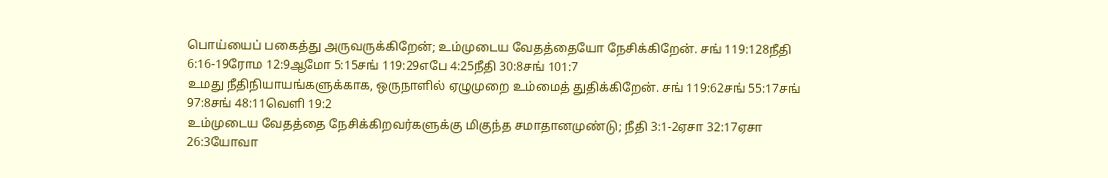பொய்யைப் பகைத்து அருவருக்கிறேன்; உம்முடைய வேதத்தையோ நேசிக்கிறேன். சங் 119:128நீதி 6:16-19ரோம 12:9ஆமோ 5:15சங் 119:29எபே 4:25நீதி 30:8சங் 101:7
உமது நீதிநியாயங்களுக்காக, ஒருநாளில் ஏழுமுறை உம்மைத் துதிக்கிறேன். சங் 119:62சங் 55:17சங் 97:8சங் 48:11வெளி 19:2
உம்முடைய வேதத்தை நேசிக்கிறவர்களுக்கு மிகுந்த சமாதானமுண்டு; நீதி 3:1-2ஏசா 32:17ஏசா 26:3யோவா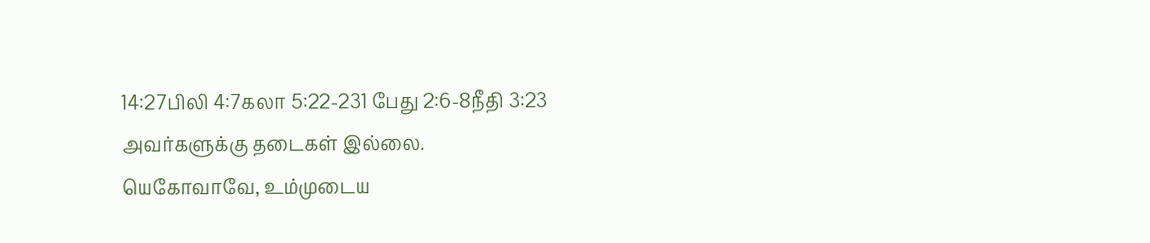14:27பிலி 4:7கலா 5:22-231 பேது 2:6-8நீதி 3:23
அவர்களுக்கு தடைகள் இல்லை.
யெகோவாவே, உம்முடைய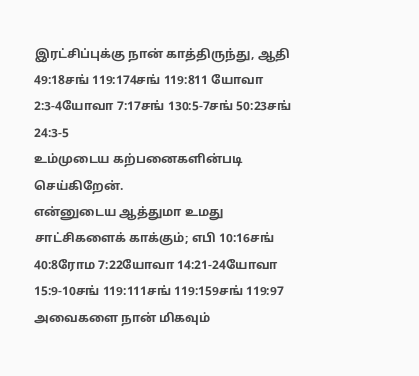இரட்சிப்புக்கு நான் காத்திருந்து, ஆதி 49:18சங் 119:174சங் 119:811 யோவா 2:3-4யோவா 7:17சங் 130:5-7சங் 50:23சங் 24:3-5
உம்முடைய கற்பனைகளின்படி செய்கிறேன்.
என்னுடைய ஆத்துமா உமது சாட்சிகளைக் காக்கும்; எபி 10:16சங் 40:8ரோம 7:22யோவா 14:21-24யோவா 15:9-10சங் 119:111சங் 119:159சங் 119:97
அவைகளை நான் மிகவும்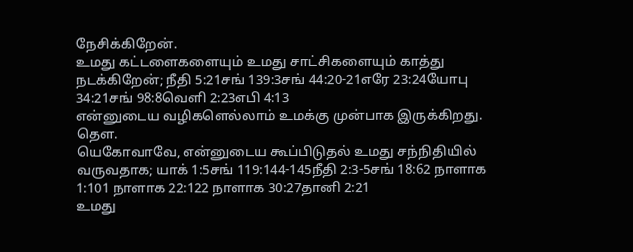நேசிக்கிறேன்.
உமது கட்டளைகளையும் உமது சாட்சிகளையும் காத்து நடக்கிறேன்; நீதி 5:21சங் 139:3சங் 44:20-21எரே 23:24யோபு 34:21சங் 98:8வெளி 2:23எபி 4:13
என்னுடைய வழிகளெல்லாம் உமக்கு முன்பாக இருக்கிறது.
தெள.
யெகோவாவே, என்னுடைய கூப்பிடுதல் உமது சந்நிதியில் வருவதாக; யாக் 1:5சங் 119:144-145நீதி 2:3-5சங் 18:62 நாளாக 1:101 நாளாக 22:122 நாளாக 30:27தானி 2:21
உமது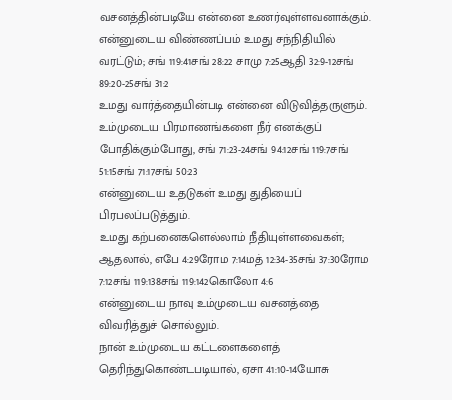வசனத்தின்படியே என்னை உணர்வுள்ளவனாக்கும்.
என்னுடைய விண்ணப்பம் உமது சந்நிதியில் வரட்டும்; சங் 119:41சங் 28:22 சாமு 7:25ஆதி 32:9-12சங் 89:20-25சங் 31:2
உமது வார்த்தையின்படி என்னை விடுவித்தருளும்.
உம்முடைய பிரமாணங்களை நீர் எனக்குப் போதிக்கும்போது, சங் 71:23-24சங் 94:12சங் 119:7சங் 51:15சங் 71:17சங் 50:23
என்னுடைய உதடுகள் உமது துதியைப் பிரபலப்படுத்தும்.
உமது கற்பனைகளெல்லாம் நீதியுள்ளவைகள்; ஆதலால், எபே 4:29ரோம 7:14மத் 12:34-35சங் 37:30ரோம 7:12சங் 119:138சங் 119:142கொலோ 4:6
என்னுடைய நாவு உம்முடைய வசனத்தை விவரித்துச் சொல்லும்.
நான் உம்முடைய கட்டளைகளைத் தெரிந்துகொண்டபடியால், ஏசா 41:10-14யோசு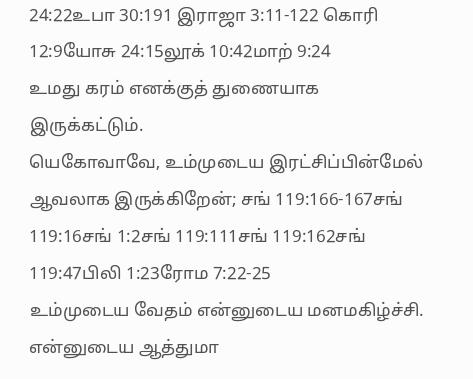24:22உபா 30:191 இராஜா 3:11-122 கொரி 12:9யோசு 24:15லூக் 10:42மாற் 9:24
உமது கரம் எனக்குத் துணையாக இருக்கட்டும்.
யெகோவாவே, உம்முடைய இரட்சிப்பின்மேல் ஆவலாக இருக்கிறேன்; சங் 119:166-167சங் 119:16சங் 1:2சங் 119:111சங் 119:162சங் 119:47பிலி 1:23ரோம 7:22-25
உம்முடைய வேதம் என்னுடைய மனமகிழ்ச்சி.
என்னுடைய ஆத்துமா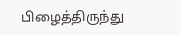பிழைத்திருந்து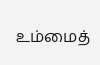உம்மைத்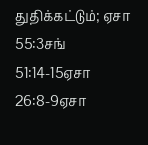துதிக்கட்டும்; ஏசா 55:3சங் 51:14-15ஏசா 26:8-9ஏசா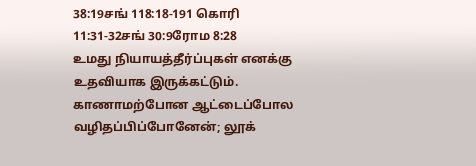38:19சங் 118:18-191 கொரி 11:31-32சங் 30:9ரோம 8:28
உமது நியாயத்தீர்ப்புகள் எனக்கு உதவியாக இருக்கட்டும்.
காணாமற்போன ஆட்டைப்போல வழிதப்பிப்போனேன்; லூக்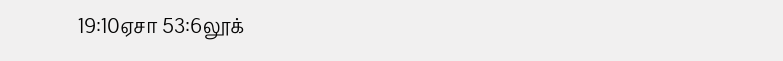19:10ஏசா 53:6லூக்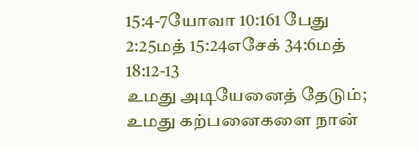15:4-7யோவா 10:161 பேது 2:25மத் 15:24எசேக் 34:6மத் 18:12-13
உமது அடியேனைத் தேடும்; உமது கற்பனைகளை நான்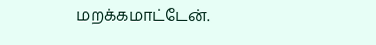மறக்கமாட்டேன்.